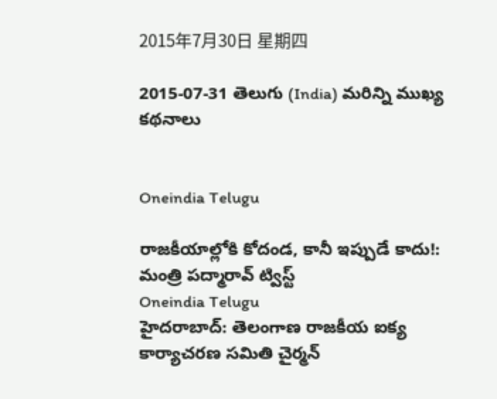2015年7月30日 星期四

2015-07-31 తెలుగు (India) మరిన్ని ముఖ్య కథనాలు


Oneindia Telugu

రాజకీయాల్లోకి కోదండ, కానీ ఇప్పుడే కాదు!: మంత్రి పద్మారావ్ ట్విస్ట్
Oneindia Telugu
హైదరాబాద్: తెలంగాణ రాజకీయ ఐక్య కార్యాచరణ సమితి చైర్మన్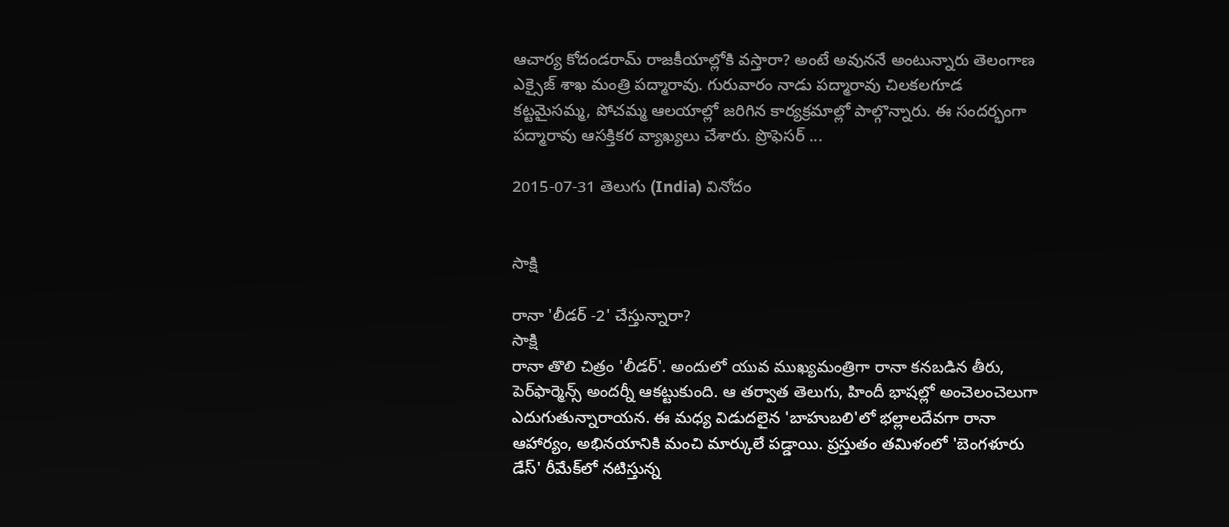ఆచార్య కోదండరామ్ రాజకీయాల్లోకి వస్తారా? అంటే అవుననే అంటున్నారు తెలంగాణ ఎక్సైజ్ శాఖ మంత్రి పద్మారావు. గురువారం నాడు పద్మారావు చిలకలగూడ కట్టమైసమ్మ, పోచమ్మ ఆలయాల్లో జరిగిన కార్యక్రమాల్లో పాల్గొన్నారు. ఈ సందర్భంగా పద్మారావు ఆసక్తికర వ్యాఖ్యలు చేశారు. ప్రొఫెసర్ ...

2015-07-31 తెలుగు (India) వినోదం


సాక్షి

రానా 'లీడర్ -2' చేస్తున్నారా?
సాక్షి
రానా తొలి చిత్రం 'లీడర్'. అందులో యువ ముఖ్యమంత్రిగా రానా కనబడిన తీరు, పెర్‌ఫార్మెన్స్ అందర్నీ ఆకట్టుకుంది. ఆ తర్వాత తెలుగు, హిందీ భాషల్లో అంచెలంచెలుగా ఎదుగుతున్నారాయన. ఈ మధ్య విడుదలైన 'బాహుబలి'లో భల్లాలదేవగా రానా ఆహార్యం, అభినయానికి మంచి మార్కులే పడ్డాయి. ప్రస్తుతం తమిళంలో 'బెంగళూరు డేస్' రీమేక్‌లో నటిస్తున్న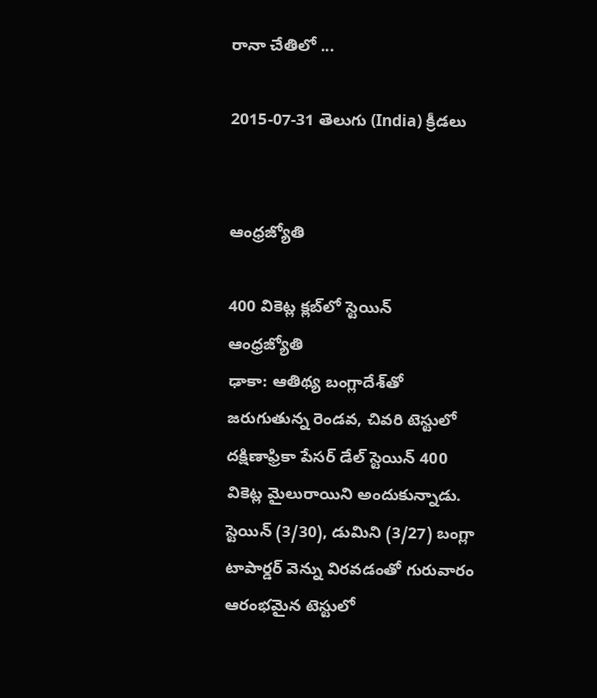రానా చేతిలో ...

2015-07-31 తెలుగు (India) క్రీడలు


ఆంధ్రజ్యోతి

400 వికెట్ల క్లబ్‌లో స్టెయిన్‌
ఆంధ్రజ్యోతి
ఢాకా: ఆతిథ్య బంగ్లాదేశ్‌తో జరుగుతున్న రెండవ, చివరి టెస్టులో దక్షిణాఫ్రికా పేసర్‌ డేల్‌ స్టెయిన్‌ 400 వికెట్ల మైలురాయిని అందుకున్నాడు. స్టెయిన్‌ (3/30), డుమిని (3/27) బంగ్లా టాపార్డర్‌ వెన్ను విరవడంతో గురువారం ఆరంభమైన టెస్టులో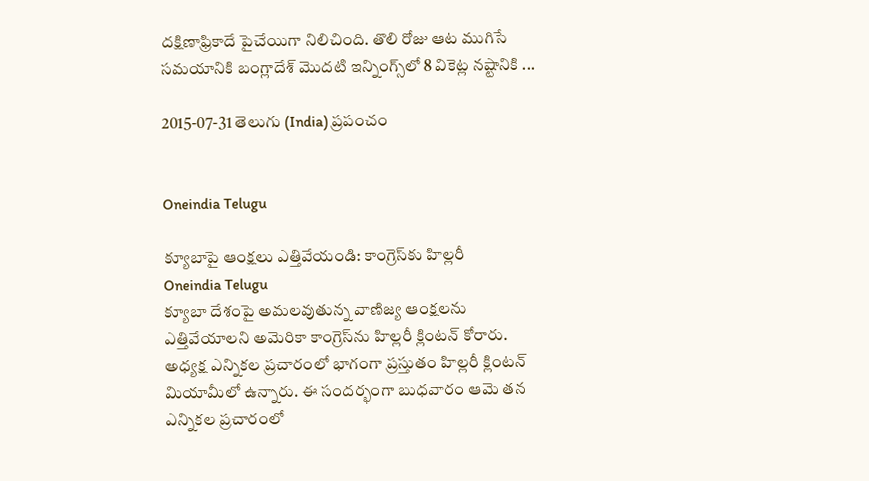దక్షిణాఫ్రికాదే పైచేయిగా నిలిచింది. తొలి రోజు ఆట ముగిసే సమయానికి బంగ్లాదేశ్‌ మొదటి ఇన్నింగ్స్‌లో 8 వికెట్ల నష్టానికి ...

2015-07-31 తెలుగు (India) ప్రపంచం


Oneindia Telugu

క్యూబాపై ఆంక్షలు ఎత్తివేయండి: కాంగ్రెస్‌కు హిల్లరీ
Oneindia Telugu
క్యూబా దేశంపై అమలవుతున్న వాణిజ్య ఆంక్షలను ఎత్తివేయాలని అమెరికా కాంగ్రెస్‌ను హిల్లరీ క్లింటన్ కోరారు. అధ్యక్ష ఎన్నికల ప్రచారంలో భాగంగా ప్రస్తుతం హిల్లరీ క్లింటన్ మియామీలో ఉన్నారు. ఈ సందర్భంగా బుధవారం ఆమె తన ఎన్నికల ప్రచారంలో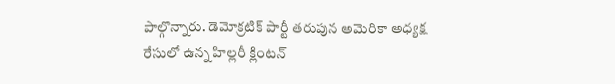పాల్గొన్నారు. డెమోక్రటిక్ పార్టీ తరుపున అమెరికా అధ్యక్ష రేసులో ఉన్న హిల్లరీ క్లింటన్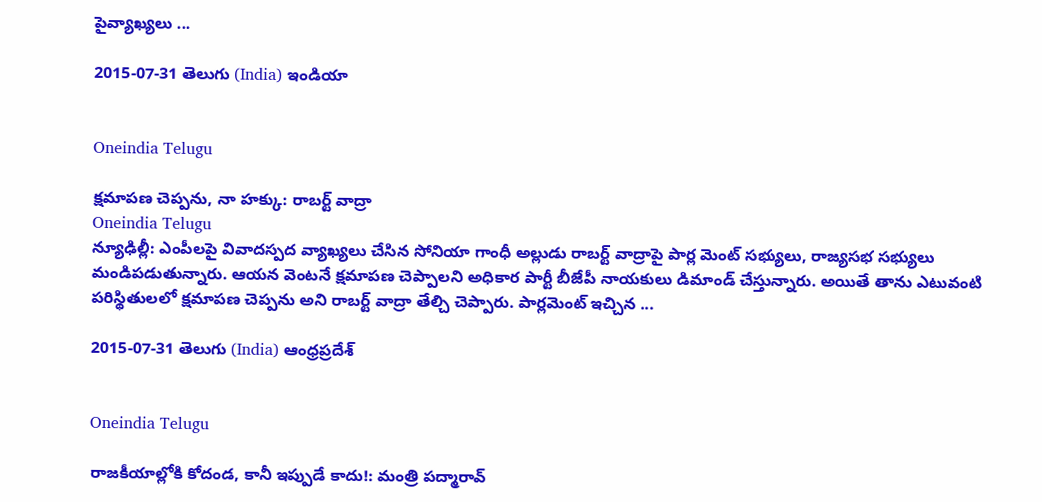పైవ్యాఖ్యలు ...

2015-07-31 తెలుగు (India) ఇండియా


Oneindia Telugu

క్షమాపణ చెప్పను, నా హక్కు: రాబర్ట్ వాద్రా
Oneindia Telugu
న్యూఢిల్లీ: ఎంపీలపై వివాదస్పద వ్యాఖ్యలు చేసిన సోనియా గాంధీ అల్లుడు రాబర్ట్ వాద్రాపై పార్ల మెంట్ సభ్యులు, రాజ్యసభ సభ్యులు మండిపడుతున్నారు. ఆయన వెంటనే క్షమాపణ చెప్పాలని అధికార పార్టీ బీజేపీ నాయకులు డిమాండ్ చేస్తున్నారు. అయితే తాను ఎటువంటి పరిస్థితులలో క్షమాపణ చెప్పను అని రాబర్ట్ వాద్రా తేల్చి చెప్పారు. పార్లమెంట్ ఇచ్చిన ...

2015-07-31 తెలుగు (India) ఆంధ్రప్రదేశ్


Oneindia Telugu

రాజకీయాల్లోకి కోదండ, కానీ ఇప్పుడే కాదు!: మంత్రి పద్మారావ్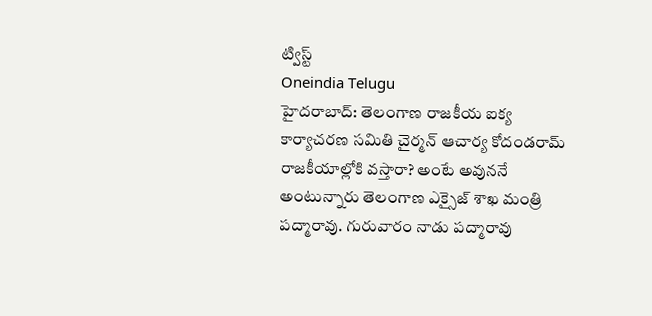ట్విస్ట్
Oneindia Telugu
హైదరాబాద్: తెలంగాణ రాజకీయ ఐక్య కార్యాచరణ సమితి చైర్మన్ ఆచార్య కోదండరామ్ రాజకీయాల్లోకి వస్తారా? అంటే అవుననే అంటున్నారు తెలంగాణ ఎక్సైజ్ శాఖ మంత్రి పద్మారావు. గురువారం నాడు పద్మారావు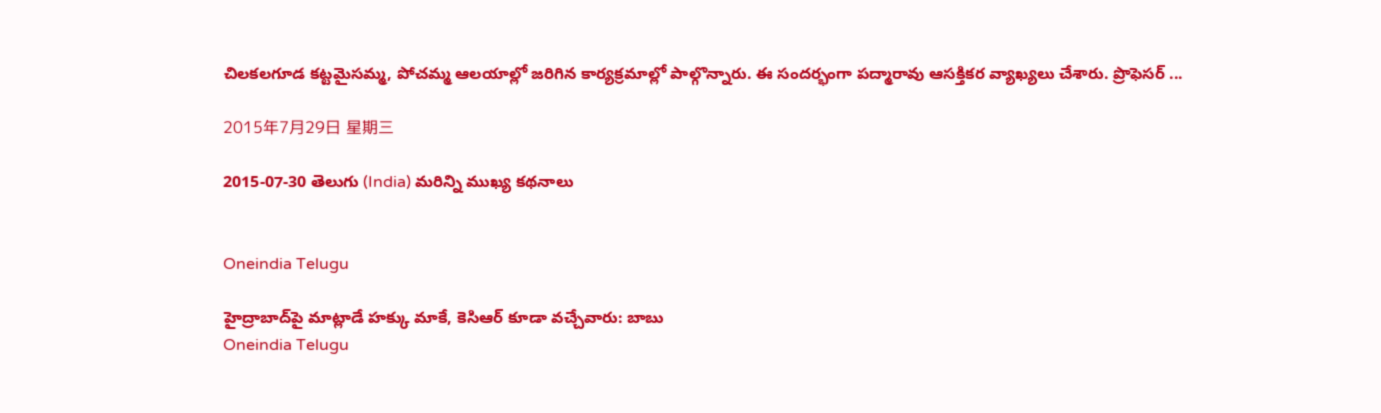చిలకలగూడ కట్టమైసమ్మ, పోచమ్మ ఆలయాల్లో జరిగిన కార్యక్రమాల్లో పాల్గొన్నారు. ఈ సందర్భంగా పద్మారావు ఆసక్తికర వ్యాఖ్యలు చేశారు. ప్రొఫెసర్ ...

2015年7月29日 星期三

2015-07-30 తెలుగు (India) మరిన్ని ముఖ్య కథనాలు


Oneindia Telugu

హైద్రాబాద్‌పై మాట్లాడే హక్కు మాకే, కెసిఆర్ కూడా వచ్చేవారు: బాబు
Oneindia Telugu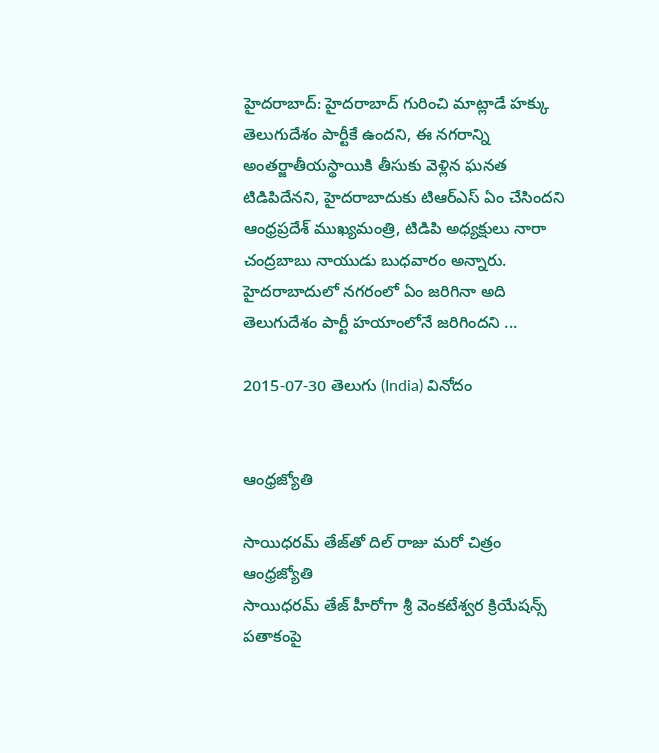హైదరాబాద్: హైదరాబాద్ గురించి మాట్లాడే హక్కు తెలుగుదేశం పార్టీకే ఉందని, ఈ నగరాన్ని అంతర్జాతీయస్థాయికి తీసుకు వెళ్లిన ఘనత టిడిపిదేనని, హైదరాబాదుకు టిఆర్ఎస్ ఏం చేసిందని ఆంధ్రప్రదేశ్ ముఖ్యమంత్రి, టిడిపి అధ్యక్షులు నారా చంద్రబాబు నాయుడు బుధవారం అన్నారు. హైదరాబాదులో నగరంలో ఏం జరిగినా అది తెలుగుదేశం పార్టీ హయాంలోనే జరిగిందని ...

2015-07-30 తెలుగు (India) వినోదం


ఆంధ్రజ్యోతి

సాయిధరమ్‌ తేజ్‌తో దిల్‌ రాజు మరో చిత్రం
ఆంధ్రజ్యోతి
సాయిధరమ్‌ తేజ్‌ హీరోగా శ్రీ వెంకటేశ్వర క్రియేషన్స్‌ పతాకంపై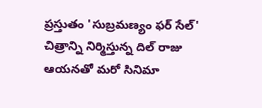ప్రస్తుతం 'సుబ్రమణ్యం ఫర్‌ సేల్‌' చిత్రాన్ని నిర్మిస్తున్న దిల్‌ రాజు ఆయనతో మరో సినిమా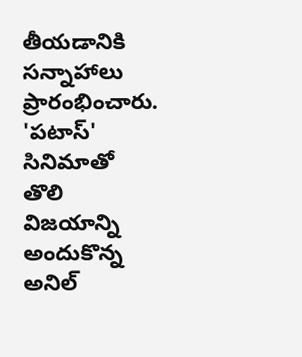తీయడానికి సన్నాహాలు ప్రారంభించారు. 'పటాస్‌' సినిమాతో తొలి విజయాన్ని అందుకొన్న అనిల్‌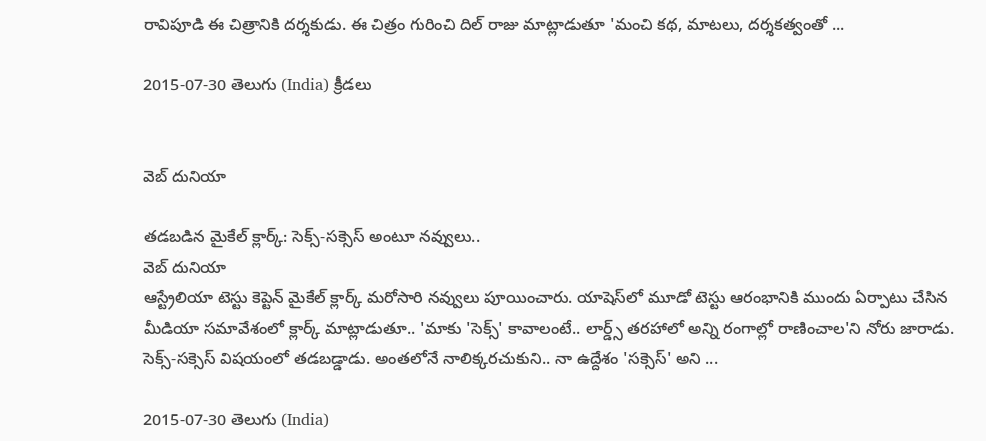రావిపూడి ఈ చిత్రానికి దర్శకుడు. ఈ చిత్రం గురించి దిల్‌ రాజు మాట్లాడుతూ 'మంచి కథ, మాటలు, దర్శకత్వంతో ...

2015-07-30 తెలుగు (India) క్రీడలు


వెబ్ దునియా

తడబడిన మైకేల్ క్లార్క్: సెక్స్-సక్సెస్‌ అంటూ నవ్వులు..
వెబ్ దునియా
ఆస్ట్రేలియా టెస్టు కెప్టెన్ మైకేల్ క్లార్క్ మరోసారి నవ్వులు పూయించారు. యాషెస్‌లో మూడో టెస్టు ఆరంభానికి ముందు ఏర్పాటు చేసిన మీడియా సమావేశంలో క్లార్క్‌ మాట్లాడుతూ.. 'మాకు 'సెక్స్‌' కావాలంటే.. లార్డ్స్‌ తరహాలో అన్ని రంగాల్లో రాణించాల'ని నోరు జారాడు. సెక్స్-సక్సెస్ విషయంలో తడబడ్డాడు. అంతలోనే నాలిక్కరచుకుని.. నా ఉద్దేశం 'సక్సెస్‌' అని ...

2015-07-30 తెలుగు (India)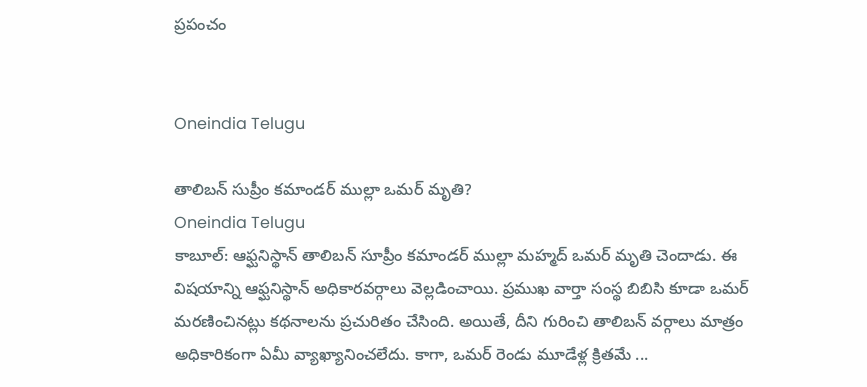ప్రపంచం


Oneindia Telugu

తాలిబన్ సుప్రీం కమాండర్ ముల్లా ఒమర్ మృతి?
Oneindia Telugu
కాబూల్: ఆఫ్ఘనిస్థాన్ తాలిబన్ సూప్రీం కమాండర్ ముల్లా మహ్మద్ ఒమర్ మృతి చెందాడు. ఈ విషయాన్ని ఆఫ్ఘనిస్థాన్ అధికారవర్గాలు వెల్లడించాయి. ప్రముఖ వార్తా సంస్థ బిబిసి కూడా ఒమర్ మరణించినట్లు కథనాలను ప్రచురితం చేసింది. అయితే, దీని గురించి తాలిబన్ వర్గాలు మాత్రం అధికారికంగా ఏమీ వ్యాఖ్యానించలేదు. కాగా, ఒమర్ రెండు మూడేళ్ల క్రితమే ...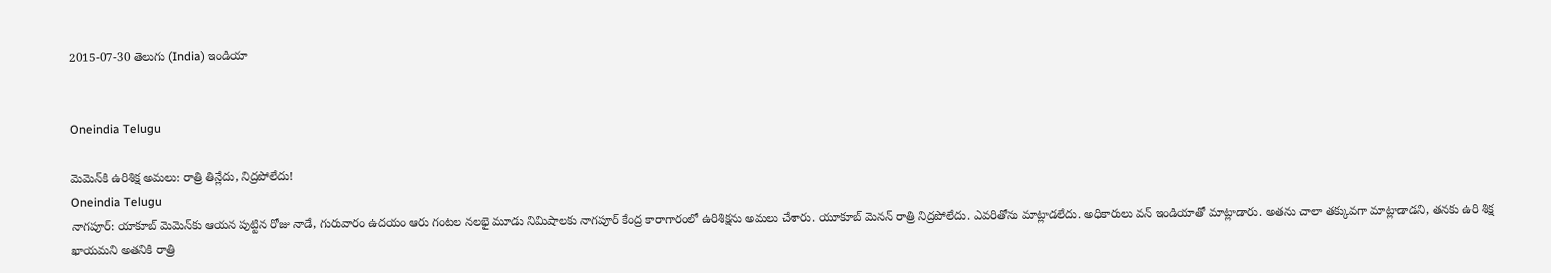2015-07-30 తెలుగు (India) ఇండియా


Oneindia Telugu

మెమెన్‌కి ఉరిశిక్ష అమలు: రాత్రి తిన్లేదు, నిద్రపోలేదు!
Oneindia Telugu
నాగపూర్: యాకూబ్ మెమెన్‌కు ఆయన పుట్టిన రోజు నాడే, గురువారం ఉదయం ఆరు గంటల నలభై మూడు నిమిషాలకు నాగపూర్ కేంద్ర కారాగారంలో ఉరిశిక్షను అమలు చేశారు. యూకూబ్ మెనన్ రాత్రి నిద్రపోలేదు. ఎవరితోను మాట్లాడలేదు. అధికారులు వన్ ఇండియాతో మాట్లాడారు. అతను చాలా తక్కువగా మాట్లాడాడని, తనకు ఉరి శిక్ష ఖాయమని అతనికి రాత్రి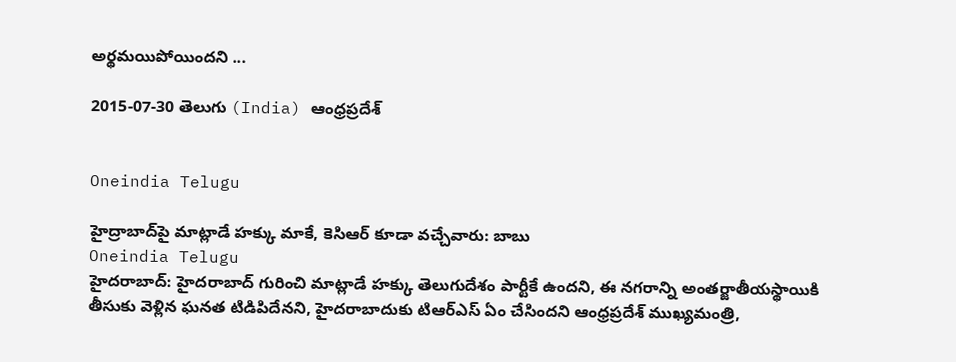అర్థమయిపోయిందని ...

2015-07-30 తెలుగు (India) ఆంధ్రప్రదేశ్


Oneindia Telugu

హైద్రాబాద్‌పై మాట్లాడే హక్కు మాకే, కెసిఆర్ కూడా వచ్చేవారు: బాబు
Oneindia Telugu
హైదరాబాద్: హైదరాబాద్ గురించి మాట్లాడే హక్కు తెలుగుదేశం పార్టీకే ఉందని, ఈ నగరాన్ని అంతర్జాతీయస్థాయికి తీసుకు వెళ్లిన ఘనత టిడిపిదేనని, హైదరాబాదుకు టిఆర్ఎస్ ఏం చేసిందని ఆంధ్రప్రదేశ్ ముఖ్యమంత్రి,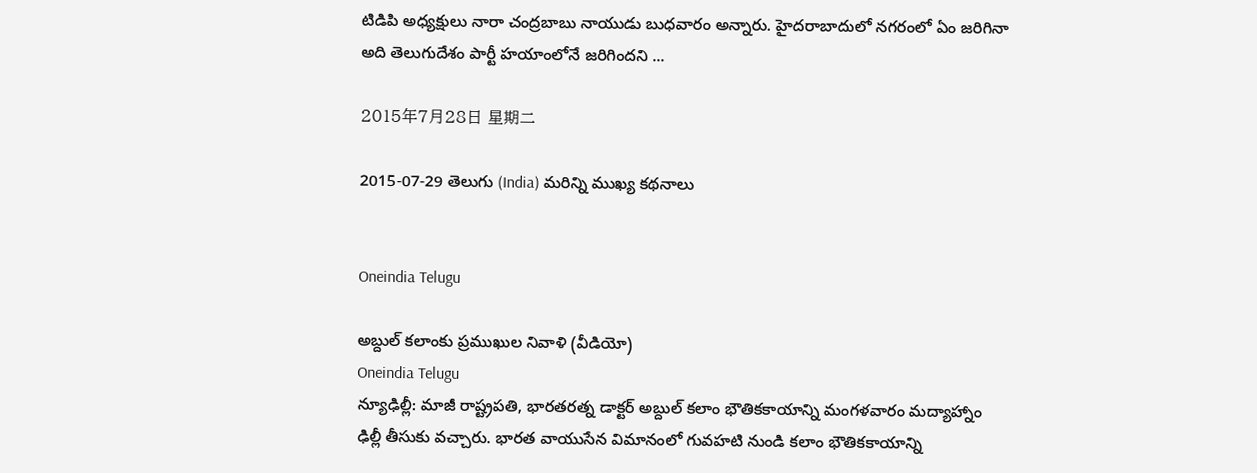టిడిపి అధ్యక్షులు నారా చంద్రబాబు నాయుడు బుధవారం అన్నారు. హైదరాబాదులో నగరంలో ఏం జరిగినా అది తెలుగుదేశం పార్టీ హయాంలోనే జరిగిందని ...

2015年7月28日 星期二

2015-07-29 తెలుగు (India) మరిన్ని ముఖ్య కథనాలు


Oneindia Telugu

అబ్దుల్ కలాంకు ప్రముఖుల నివాళి (వీడియో)
Oneindia Telugu
న్యూఢిల్లీ: మాజీ రాష్ట్రపతి, భారతరత్న డాక్టర్ అబ్దుల్ కలాం భౌతికకాయాన్ని మంగళవారం మద్యాహ్నాం ఢిల్లీ తీసుకు వచ్చారు. భారత వాయుసేన విమానంలో గువహటి నుండి కలాం భౌతికకాయాన్ని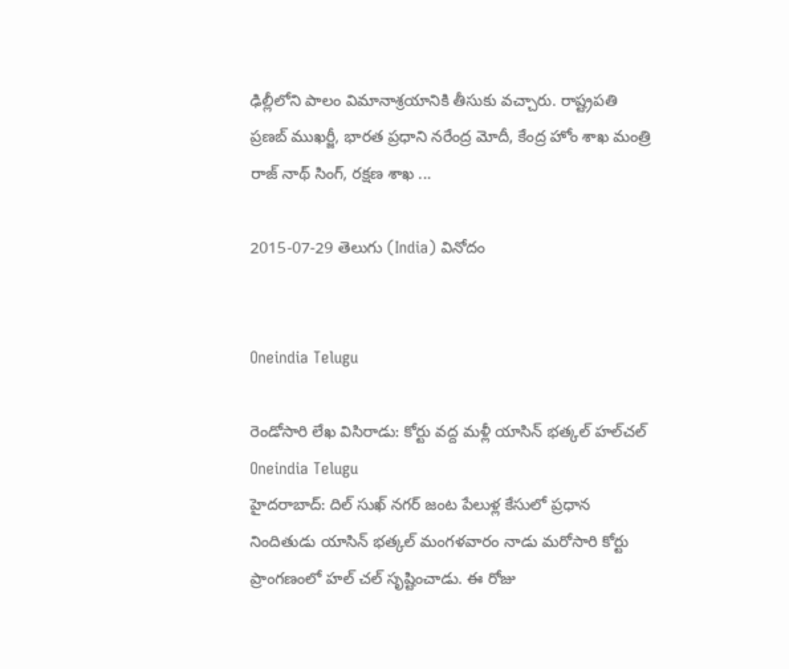ఢిల్లీలోని పాలం విమానాశ్రయానికి తీసుకు వచ్చారు. రాష్ట్రపతి ప్రణబ్ ముఖర్జీ, భారత ప్రధాని నరేంద్ర మోదీ, కేంద్ర హోం శాఖ మంత్రి రాజ్ నాథ్ సింగ్, రక్షణ శాఖ ...

2015-07-29 తెలుగు (India) వినోదం


Oneindia Telugu

రెండోసారి లేఖ విసిరాడు: కోర్టు వద్ద మళ్లీ యాసిన్ భత్కల్ హల్‌చల్
Oneindia Telugu
హైదరాబాద్: దిల్ సుఖ్ నగర్ జంట పేలుళ్ల కేసులో ప్రధాన నిందితుడు యాసిన్ భత్కల్ మంగళవారం నాడు మరోసారి కోర్టు ప్రాంగణంలో హల్ చల్ సృష్టించాడు. ఈ రోజు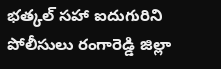భత్కల్ సహా ఐదుగురిని పోలీసులు రంగారెడ్డి జిల్లా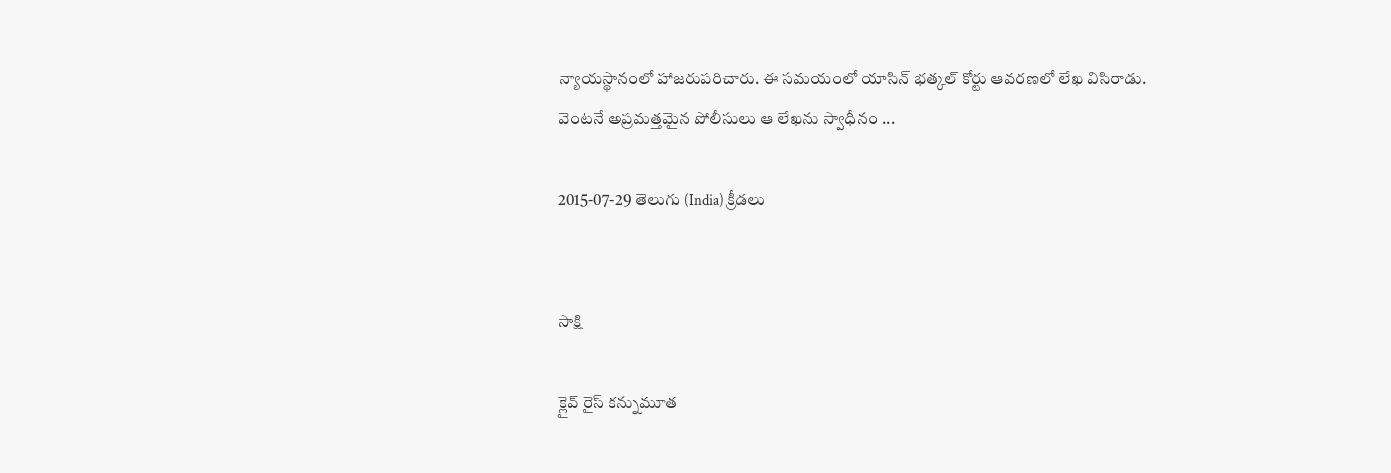న్యాయస్థానంలో హాజరుపరిచారు. ఈ సమయంలో యాసిన్ భత్కల్ కోర్టు ఆవరణలో లేఖ విసిరాడు. వెంటనే అప్రమత్తమైన పోలీసులు ఆ లేఖను స్వాధీనం ...

2015-07-29 తెలుగు (India) క్రీడలు


సాక్షి

క్లైవ్ రైస్ కన్నుమూత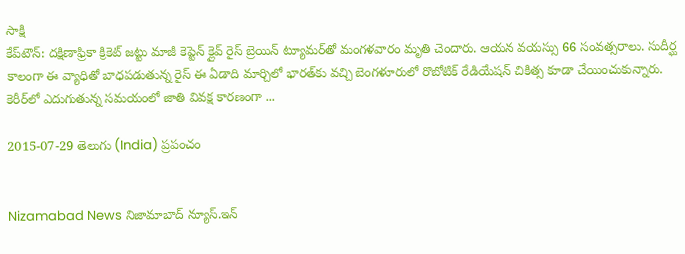సాక్షి
కేప్‌టౌన్: దక్షిణాఫ్రికా క్రికెట్ జట్టు మాజీ కెప్టెన్ క్లైవ్ రైస్ బ్రెయిన్ ట్యూమర్‌తో మంగళవారం మృతి చెందారు. ఆయన వయస్సు 66 సంవత్సరాలు. సుదీర్ఘ కాలంగా ఈ వ్యాధితో బాధపడుతున్న రైస్ ఈ ఏడాది మార్చిలో భారత్‌కు వచ్చి బెంగళూరులో రొబోటిక్ రేడియేషన్ చికిత్స కూడా చేయించుకున్నారు. కెరీర్‌లో ఎదుగుతున్న సమయంలో జాతి వివక్ష కారణంగా ...

2015-07-29 తెలుగు (India) ప్రపంచం


Nizamabad News నిజామాబాద్ న్యూస్.ఇన్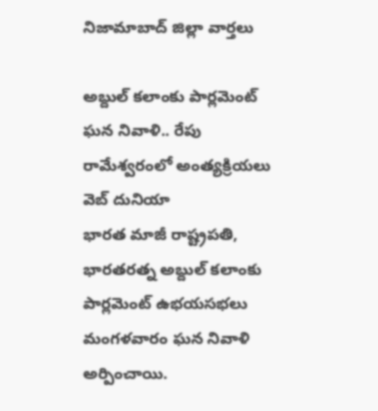నిజామాబాద్ జిల్లా వార్తలు

అబ్దుల్ కలాంకు పార్లమెంట్ ఘన నివాళి.. రేపు రామేశ్వరంలో అంత్యక్రియలు
వెబ్ దునియా
భారత మాజీ రాష్ట్రపతి, భారతరత్న అబ్దుల్ కలాంకు పార్లమెంట్ ఉభయసభలు మంగళవారం ఘన నివాళి అర్పించాయి.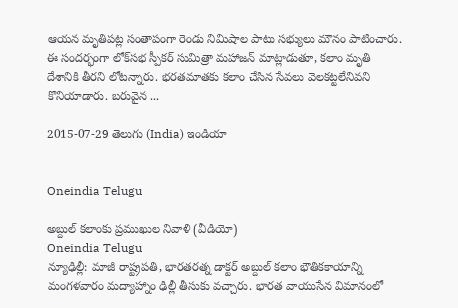ఆయన మృతిపట్ల సంతాపంగా రెండు నిమిషాల పాటు సభ్యులు మౌనం పాటించారు. ఈ సందర్భంగా లోక్‌సభ స్పీకర్ సుమిత్రా మహాజన్ మాట్లాడుతూ, కలాం మృతి దేశానికి తీరని లోటన్నారు. భరతమాతకు కలాం చేసిన సేవలు వెలకట్టలేనివని కొనియాడారు. బరువైన ...

2015-07-29 తెలుగు (India) ఇండియా


Oneindia Telugu

అబ్దుల్ కలాంకు ప్రముఖుల నివాళి (వీడియో)
Oneindia Telugu
న్యూఢిల్లీ: మాజీ రాష్ట్రపతి, భారతరత్న డాక్టర్ అబ్దుల్ కలాం భౌతికకాయాన్ని మంగళవారం మద్యాహ్నాం ఢిల్లీ తీసుకు వచ్చారు. భారత వాయుసేన విమానంలో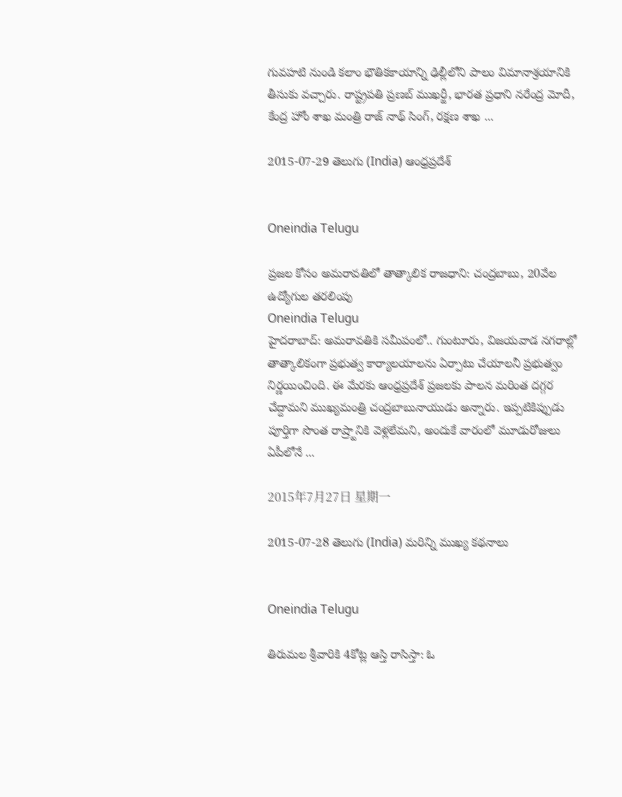గువహటి నుండి కలాం భౌతికకాయాన్ని ఢిల్లీలోని పాలం విమానాశ్రయానికి తీసుకు వచ్చారు. రాష్ట్రపతి ప్రణబ్ ముఖర్జీ, భారత ప్రధాని నరేంద్ర మోదీ, కేంద్ర హోం శాఖ మంత్రి రాజ్ నాథ్ సింగ్, రక్షణ శాఖ ...

2015-07-29 తెలుగు (India) ఆంధ్రప్రదేశ్


Oneindia Telugu

ప్రజల కోసం అమరావతిలో తాత్కాలిక రాజధాని: చంద్రబాబు, 20వేల ఉద్యోగుల తరలింపు
Oneindia Telugu
హైదరాబాద్: అమరావతికి సమీపంలో.. గుంటూరు, విజయవాడ నగరాల్లో తాత్కాలికంగా ప్రభుత్వ కార్యాలయాలను ఏర్పాటు చేయాలనీ ప్రభుత్వం నిర్ణయించింది. ఈ మేరకు ఆంధ్రప్రదేశ్‌ ప్రజలకు పాలన మరింత దగ్గర చేద్దామని ముఖ్యమంత్రి చంద్రబాబునాయుడు అన్నారు. ఇప్పటికిప్పుడు పూర్తిగా సొంత రాష్ర్టానికి వెళ్లలేమని, అందుకే వారంలో మూడురోజులు ఏపీలోనే ...

2015年7月27日 星期一

2015-07-28 తెలుగు (India) మరిన్ని ముఖ్య కథనాలు


Oneindia Telugu

తిరుమల శ్రీవారికి 4కోట్ల ఆస్తి రాసిస్తా: ఓ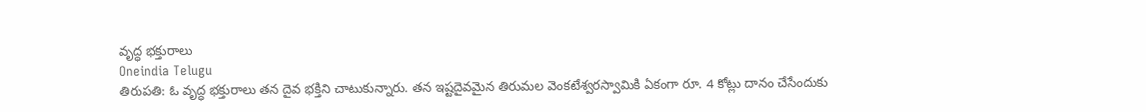వృద్ధ భక్తురాలు
Oneindia Telugu
తిరుపతి: ఓ వృద్ధ భక్తురాలు తన దైవ భక్తిని చాటుకున్నారు. తన ఇష్టదైవమైన తిరుమల వెంకటేశ్వరస్వామికి ఏకంగా రూ. 4 కోట్లు దానం చేసేందుకు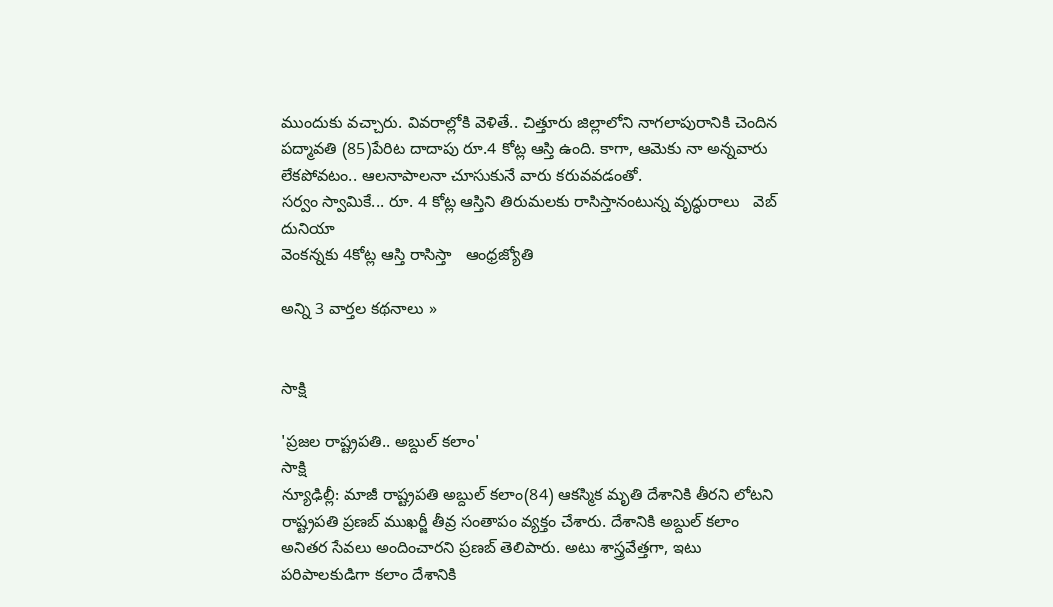ముందుకు వచ్చారు. వివరాల్లోకి వెళితే.. చిత్తూరు జిల్లాలోని నాగలాపురానికి చెందిన పద్మావతి (85)పేరిట దాదాపు రూ.4 కోట్ల ఆస్తి ఉంది. కాగా, ఆమెకు నా అన్నవారు లేకపోవటం.. ఆలనాపాలనా చూసుకునే వారు కరువవడంతో.
సర్వం స్వామికే... రూ. 4 కోట్ల ఆస్తిని తిరుమలకు రాసిస్తానంటున్న వృద్ధురాలు   వెబ్ దునియా
వెంకన్నకు 4కోట్ల ఆస్తి రాసిస్తా   ఆంధ్రజ్యోతి

అన్ని 3 వార్తల కథనాలు »


సాక్షి

'ప్రజల రాష్ట్రపతి.. అబ్దుల్ కలాం'
సాక్షి
న్యూఢిల్లీ: మాజీ రాష్ట్రపతి అబ్దుల్ కలాం(84) ఆకస్మిక మృతి దేశానికి తీరని లోటని రాష్ట్రపతి ప్రణబ్ ముఖర్జీ తీవ్ర సంతాపం వ్యక్తం చేశారు. దేశానికి అబ్దుల్ కలాం అనితర సేవలు అందించారని ప్రణబ్ తెలిపారు. అటు శాస్త్రవేత్తగా, ఇటు పరిపాలకుడిగా కలాం దేశానికి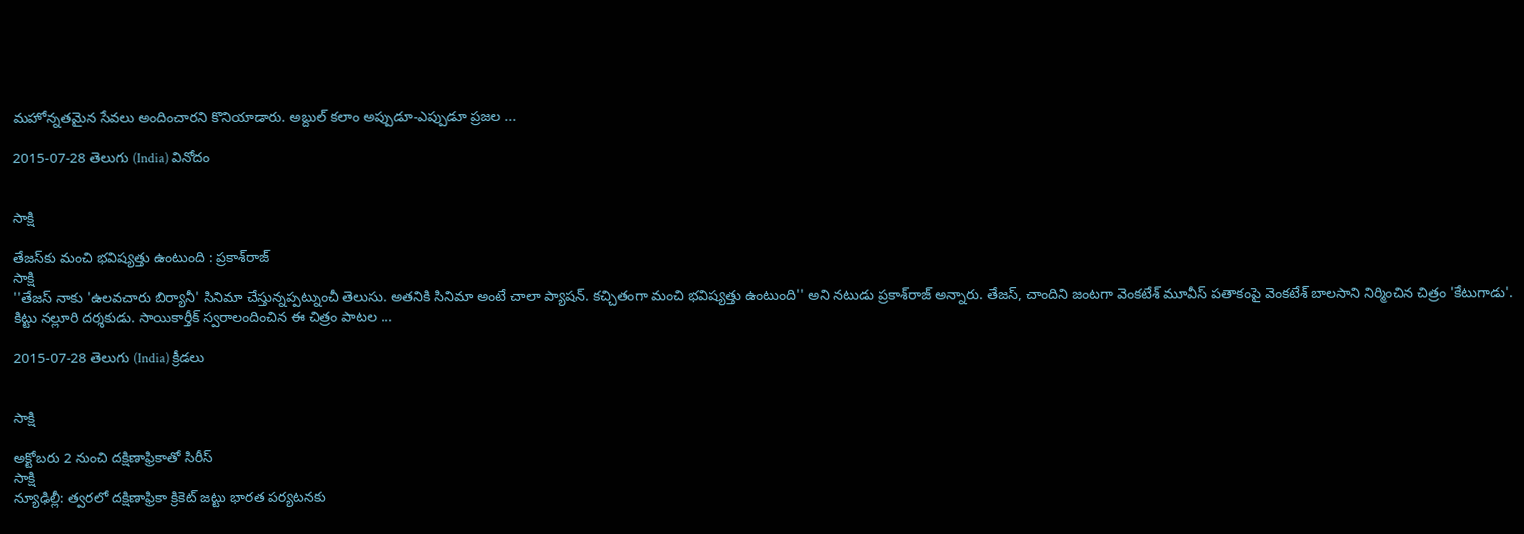మహోన్నతమైన సేవలు అందించారని కొనియాడారు. అబ్దుల్ కలాం అప్పుడూ-ఎప్పుడూ ప్రజల ...

2015-07-28 తెలుగు (India) వినోదం


సాక్షి

తేజస్‌కు మంచి భవిష్యత్తు ఉంటుంది : ప్రకాశ్‌రాజ్
సాక్షి
''తేజస్ నాకు 'ఉలవచారు బిర్యానీ' సినిమా చేస్తున్నప్పట్నుంచీ తెలుసు. అతనికి సినిమా అంటే చాలా ప్యాషన్. కచ్చితంగా మంచి భవిష్యత్తు ఉంటుంది'' అని నటుడు ప్రకాశ్‌రాజ్ అన్నారు. తేజస్, చాందిని జంటగా వెంకటేశ్ మూవీస్ పతాకంపై వెంకటేశ్ బాలసాని నిర్మించిన చిత్రం 'కేటుగాడు'. కిట్టు నల్లూరి దర్శకుడు. సాయికార్తీక్ స్వరాలందించిన ఈ చిత్రం పాటల ...

2015-07-28 తెలుగు (India) క్రీడలు


సాక్షి

అక్టోబరు 2 నుంచి దక్షిణాఫ్రికాతో సిరీస్
సాక్షి
న్యూఢిల్లీ: త్వరలో దక్షిణాఫ్రికా క్రికెట్ జట్టు భారత పర్యటనకు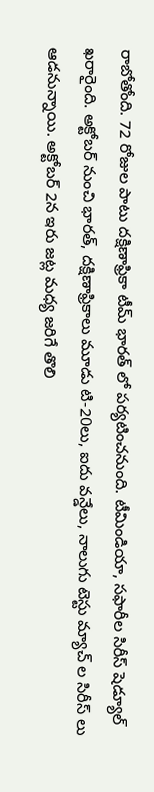రాబోతోంది. 72 రోజుల పాటు దక్షిణాఫ్రికా టీమ్ భారత్ లో పర్యటించనుంది. టీమిండియా, సఫారీల సిరీస్ షెడ్యూల్ ఖరారైంది. అక్టోబర్ నుంచి భారత్, దక్షిణాఫ్రికాలు మూడు టి-20లు, ఐదు వన్డేలు, నాలుగు టెస్టు మ్యాచ్ ల సిరీస్ లు ఆడనున్నాయి. అక్టోబర్ 2న ఇరు జట్ల మధ్య జరిగే తొలి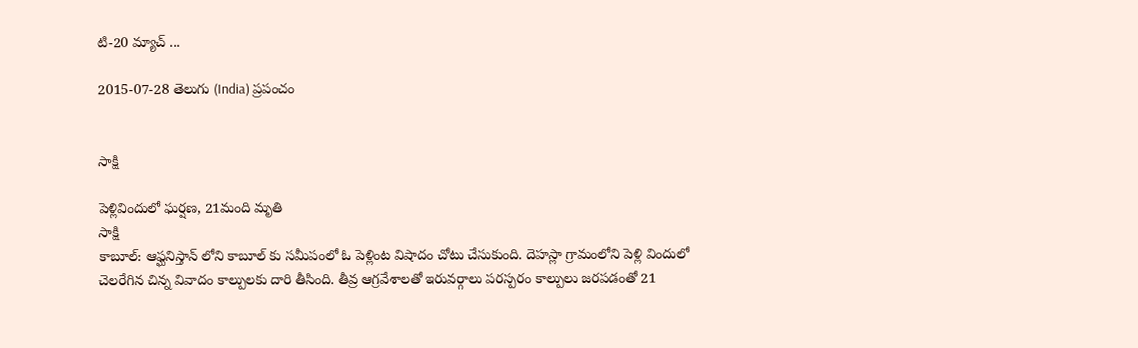టి-20 మ్యాచ్ ...

2015-07-28 తెలుగు (India) ప్రపంచం


సాక్షి

పెళ్లివిందులో ఘర్షణ, 21మంది మృతి
సాక్షి
కాబూల్: ఆఫ్ఘనిస్తాన్ లోని కాబూల్ కు సమీపంలో ఓ పెళ్లింట విషాదం చోటు చేసుకుంది. దెహస్లా గ్రామంలోని పెళ్లి విందులో చెలరేగిన చిన్న వివాదం కాల్పులకు దారి తీసింది. తీవ్ర ఆగ్రవేశాలతో ఇరువర్గాలు పరస్పరం కాల్పులు జరపడంతో 21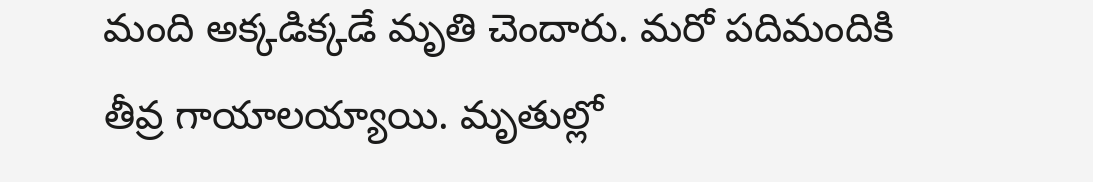మంది అక్కడిక్కడే మృతి చెందారు. మరో పదిమందికి తీవ్ర గాయాలయ్యాయి. మృతుల్లో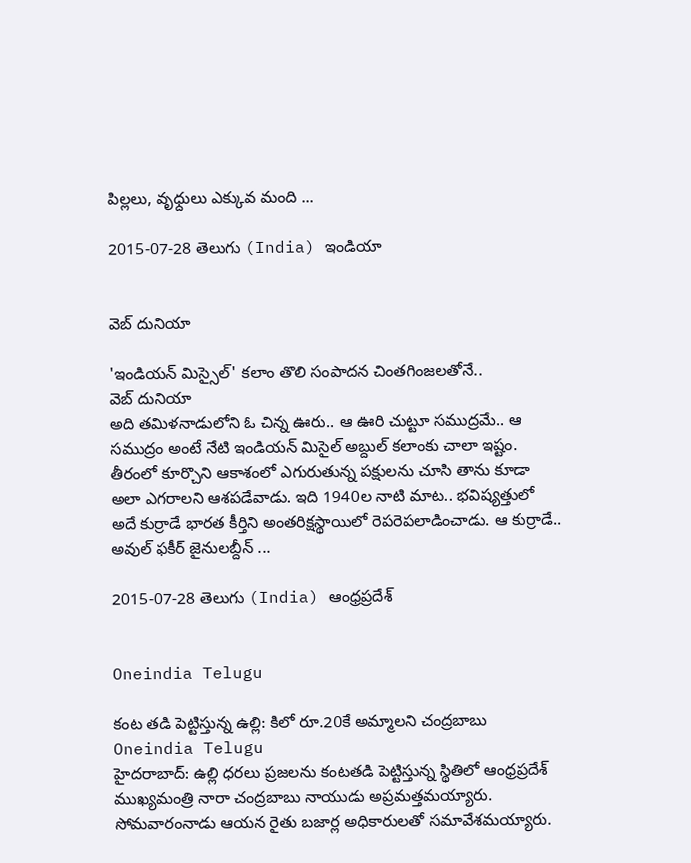పిల్లలు, వృధ్దులు ఎక్కువ మంది ...

2015-07-28 తెలుగు (India) ఇండియా


వెబ్ దునియా

'ఇండియన్ మిస్సైల్' కలాం తొలి సంపాదన చింతగింజలతోనే..
వెబ్ దునియా
అది తమిళనాడులోని ఓ చిన్న ఊరు.. ఆ ఊరి చుట్టూ సముద్రమే.. ఆ సముద్రం అంటే నేటి ఇండియన్ మిసైల్ అబ్దుల్ కలాంకు చాలా ఇష్టం. తీరంలో కూర్చొని ఆకాశంలో ఎగురుతున్న పక్షులను చూసి తాను కూడా అలా ఎగరాలని ఆశపడేవాడు. ఇది 1940ల నాటి మాట.. భవిష్యత్తులో అదే కుర్రాడే భారత కీర్తిని అంతరిక్షస్థాయిలో రెపరెపలాడించాడు. ఆ కుర్రాడే.. అవుల్‌ ఫకీర్‌ జైనులబ్దీన్‌ ...

2015-07-28 తెలుగు (India) ఆంధ్రప్రదేశ్


Oneindia Telugu

కంట తడి పెట్టిస్తున్న ఉల్లి: కిలో రూ.20కే అమ్మాలని చంద్రబాబు
Oneindia Telugu
హైదరాబాద్: ఉల్లి ధరలు ప్రజలను కంటతడి పెట్టిస్తున్న స్థితిలో ఆంధ్రప్రదేశ్ ముఖ్యమంత్రి నారా చంద్రబాబు నాయుడు అప్రమత్తమయ్యారు. సోమవారంనాడు ఆయన రైతు బజార్ల అధికారులతో సమావేశమయ్యారు.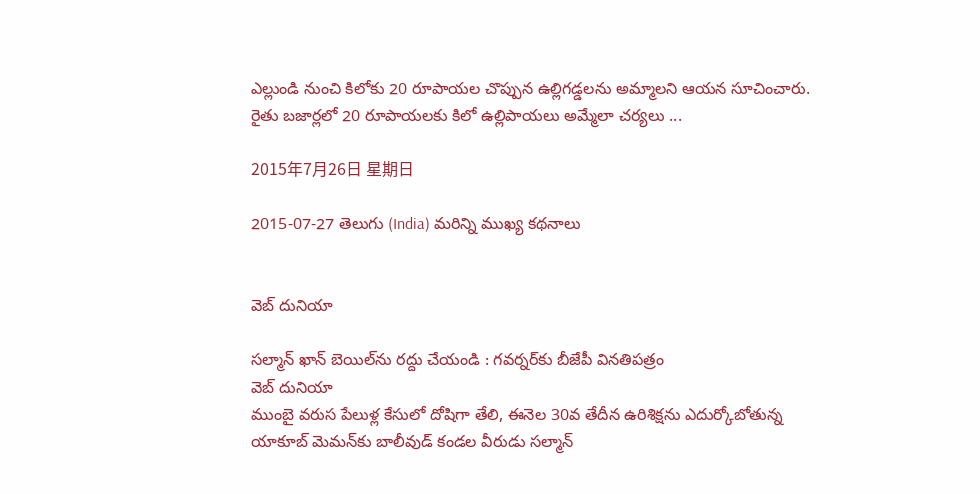ఎల్లుండి నుంచి కిలోకు 20 రూపాయల చొప్పున ఉల్లిగడ్డలను అమ్మాలని ఆయన సూచించారు. రైతు బజార్లలో 20 రూపాయలకు కిలో ఉల్లిపాయలు అమ్మేలా చర్యలు ...

2015年7月26日 星期日

2015-07-27 తెలుగు (India) మరిన్ని ముఖ్య కథనాలు


వెబ్ దునియా

సల్మాన్ ఖాన్ బెయిల్‌ను రద్దు చేయండి : గవర్నర్‌కు బీజేపీ వినతిపత్రం
వెబ్ దునియా
ముంబై వరుస పేలుళ్ల కేసులో దోషిగా తేలి, ఈనెల 30వ తేదీన ఉరిశిక్షను ఎదుర్కోబోతున్న యాకూబ్ మెమన్‌కు బాలీవుడ్ కండల వీరుడు సల్మాన్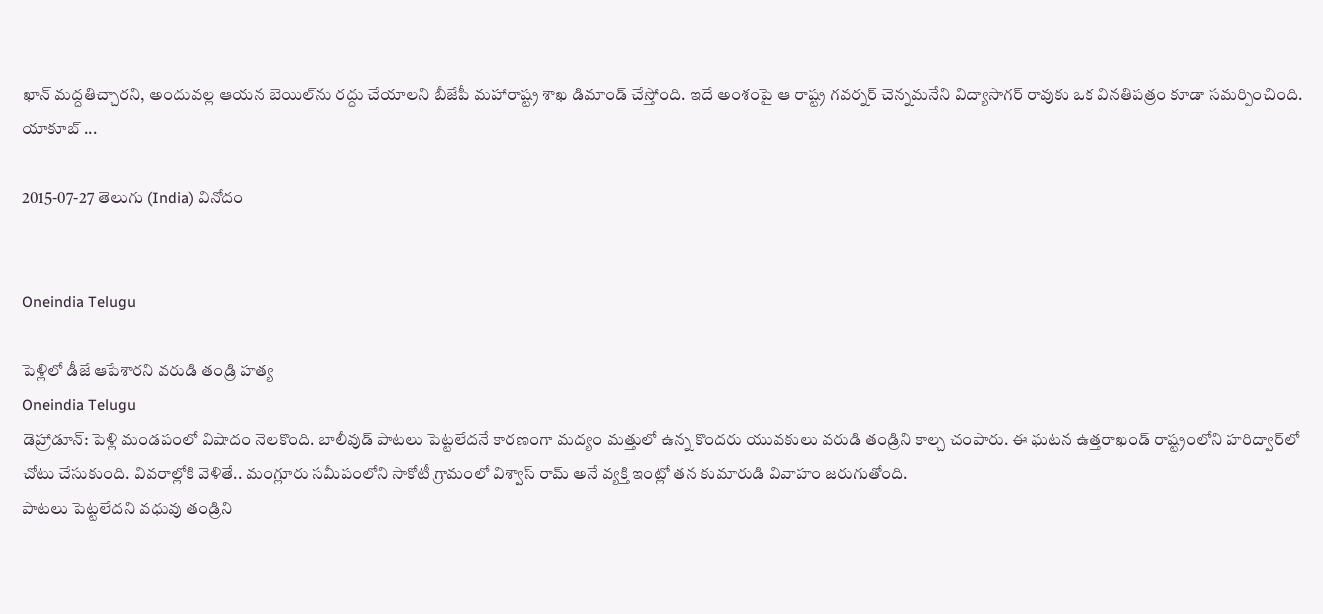ఖాన్ మద్దతిచ్చారని, అందువల్ల ఆయన బెయిల్‌ను రద్దు చేయాలని బీజేపీ మహారాష్ట్ర శాఖ డిమాండ్ చేస్తోంది. ఇదే అంశంపై ఆ రాష్ట్ర గవర్నర్ చెన్నమనేని విద్యాసాగర్ రావుకు ఒక వినతిపత్రం కూడా సమర్పించింది. యాకూబ్ ...

2015-07-27 తెలుగు (India) వినోదం


Oneindia Telugu

పెళ్లిలో డీజే ఆపేశారని వరుడి తండ్రి హత్య
Oneindia Telugu
డెహ్రాడూన్: పెళ్లి మండపంలో విషాదం నెలకొంది. బాలీవుడ్ పాటలు పెట్టలేదనే కారణంగా మద్యం మత్తులో ఉన్న కొందరు యువకులు వరుడి తండ్రిని కాల్చ చంపారు. ఈ ఘటన ఉత్తరాఖండ్ రాష్ట్రంలోని హరిద్వార్‌లో చోటు చేసుకుంది. వివరాల్లోకి వెళితే.. మంగ్లూరు సమీపంలోని సాకోటీ గ్రామంలో విశ్వాస్ రామ్ అనే వ్యక్తి ఇంట్లో తన కుమారుడి వివాహం జరుగుతోంది.
పాటలు పెట్టలేదని వధువు తండ్రిని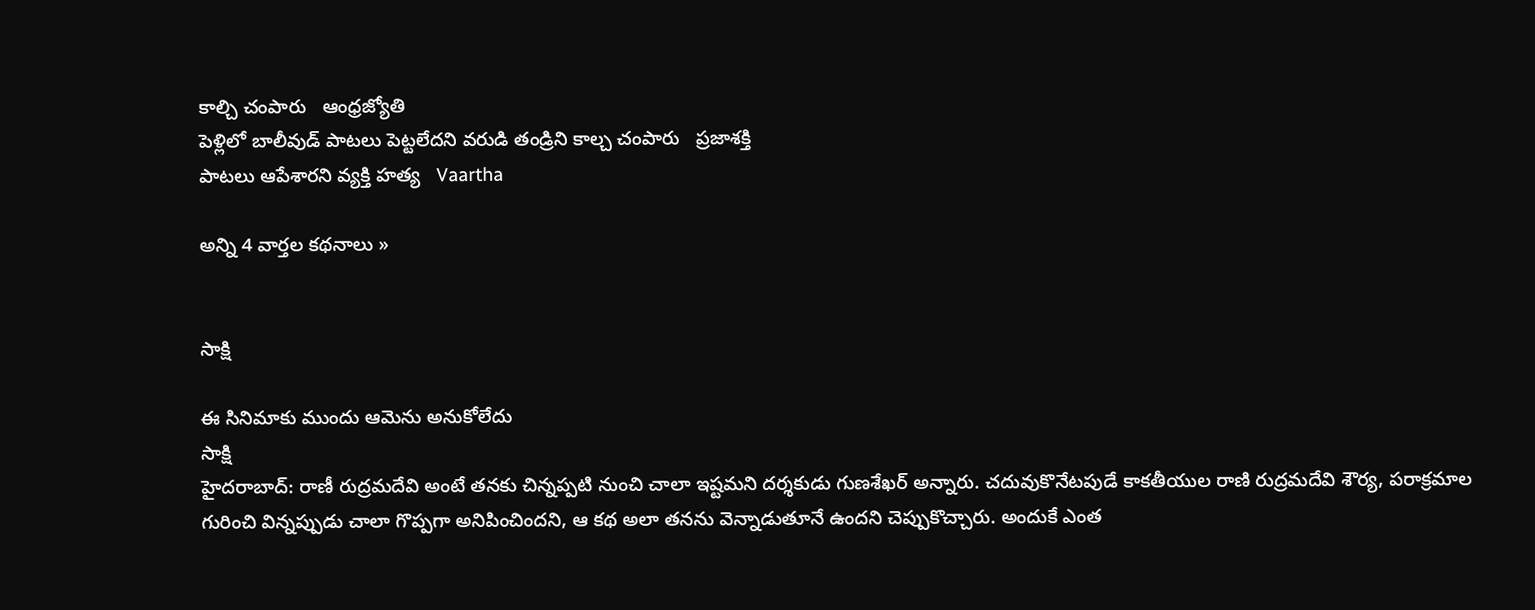కాల్చి చంపారు   ఆంధ్రజ్యోతి
పెళ్లి‌లో బాలీవుడ్ పాటలు పెట్టలేదని వరుడి తండ్రిని కాల్చ చంపారు   ప్రజాశక్తి
పాటలు ఆపేశారని వ్యక్తి హత్య   Vaartha

అన్ని 4 వార్తల కథనాలు »


సాక్షి

ఈ సినిమాకు ముందు ఆమెను అనుకోలేదు
సాక్షి
హైదరాబాద్: రాణీ రుద్రమదేవి అంటే తనకు చిన్నప్పటి నుంచి చాలా ఇష్టమని దర్శకుడు గుణశేఖర్ అన్నారు. చదువుకొనేటపుడే కాకతీయుల రాణి రుద్రమదేవి శౌర్య, పరాక్రమాల గురించి విన్నప్పుడు చాలా గొప్పగా అనిపించిందని, ఆ కథ అలా తనను వెన్నాడుతూనే ఉందని చెప్పుకొచ్చారు. అందుకే ఎంత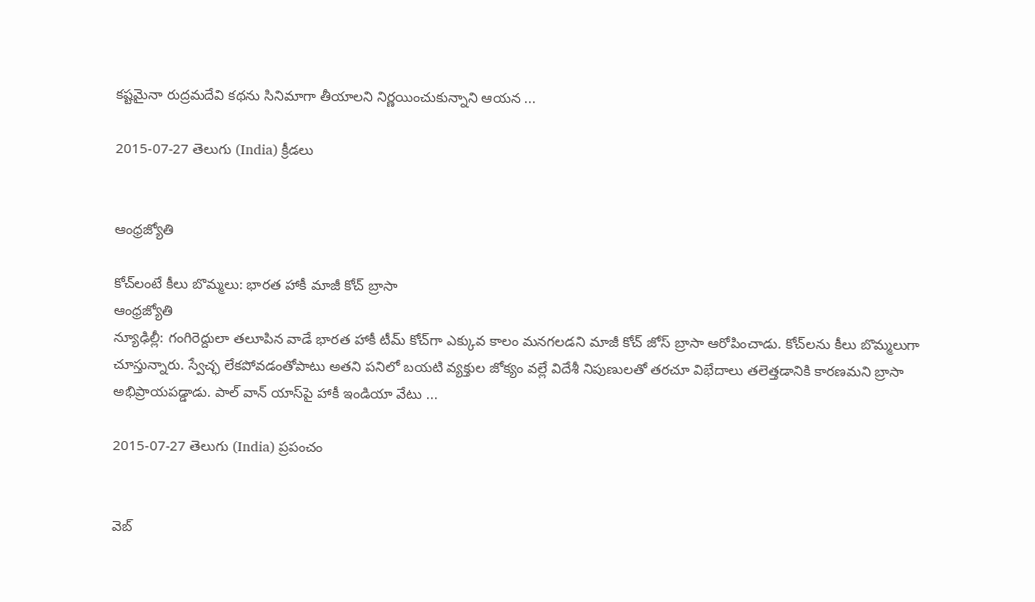కష్టమైనా రుద్రమదేవి కథను సినిమాగా తీయాలని నిర్ణయించుకున్నాని ఆయన ...

2015-07-27 తెలుగు (India) క్రీడలు


ఆంధ్రజ్యోతి

కోచ్‌లంటే కీలు బొమ్మలు: భారత హాకీ మాజీ కోచ్‌ బ్రాసా
ఆంధ్రజ్యోతి
న్యూఢిల్లీ: గంగిరెద్దులా తలూపిన వాడే భారత హాకీ టీమ్‌ కోచ్‌గా ఎక్కువ కాలం మనగలడని మాజీ కోచ్‌ జోస్‌ బ్రాసా ఆరోపించాడు. కోచ్‌లను కీలు బొమ్మలుగా చూస్తున్నారు. స్వేచ్ఛ లేకపోవడంతోపాటు అతని పనిలో బయటి వ్యక్తుల జోక్యం వల్లే విదేశీ నిపుణులతో తరచూ విభేదాలు తలెత్తడానికి కారణమని బ్రాసా అభిప్రాయపడ్డాడు. పాల్‌ వాన్‌ యాస్‌పై హాకీ ఇండియా వేటు ...

2015-07-27 తెలుగు (India) ప్రపంచం


వెబ్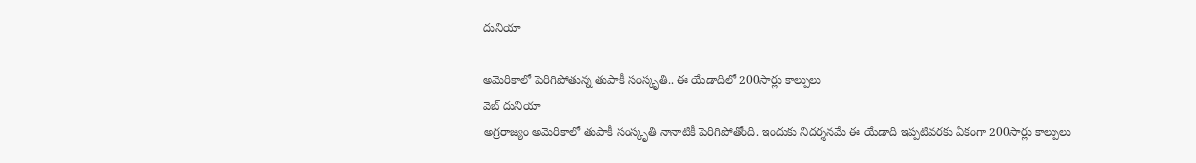దునియా

అమెరికాలో పెరిగిపోతున్న తుపాకీ సంస్కృతి.. ఈ యేడాదిలో 200సార్లు కాల్పులు
వెబ్ దునియా
అగ్రరాజ్యం అమెరికాలో తుపాకీ సంస్కృతి నానాటికీ పెరిగిపోతోంది. ఇందుకు నిదర్శనమే ఈ యేడాది ఇప్పటివరకు ఏకంగా 200సార్లు కాల్పులు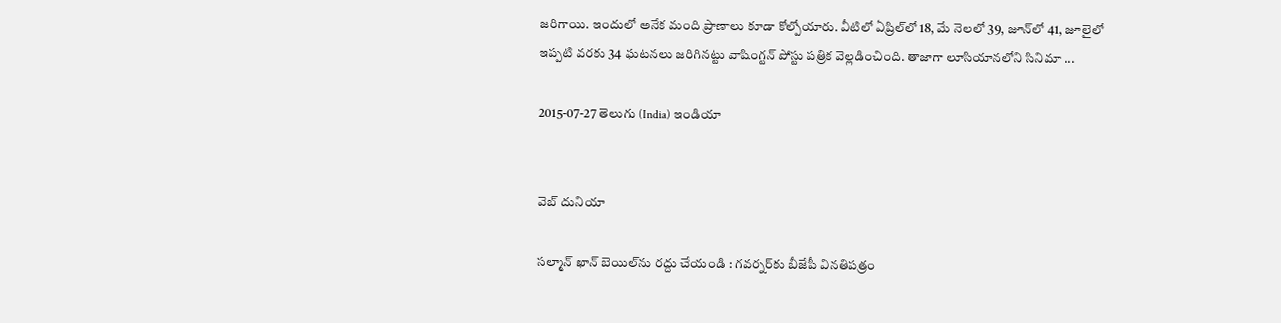జరిగాయి. ఇందులో అనేక మంది ప్రాణాలు కూడా కోల్పోయారు. వీటిలో ఏప్రిల్‌లో 18, మే నెలలో 39, జూన్‌లో 41, జూలైలో ఇప్పటి వరకు 34 ఘటనలు జరిగినట్టు వాషింగ్టన్ పోస్టు పత్రిక వెల్లడించింది. తాజాగా లూసియానలోని సినిమా ...

2015-07-27 తెలుగు (India) ఇండియా


వెబ్ దునియా

సల్మాన్ ఖాన్ బెయిల్‌ను రద్దు చేయండి : గవర్నర్‌కు బీజేపీ వినతిపత్రం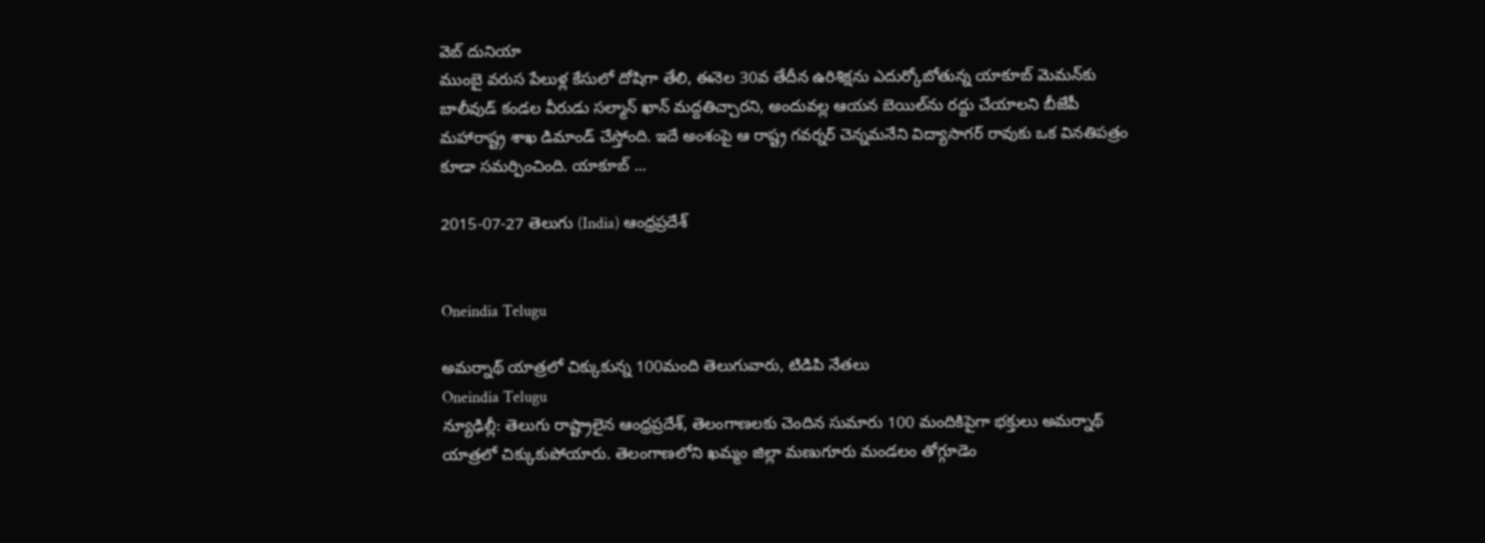వెబ్ దునియా
ముంబై వరుస పేలుళ్ల కేసులో దోషిగా తేలి, ఈనెల 30వ తేదీన ఉరిశిక్షను ఎదుర్కోబోతున్న యాకూబ్ మెమన్‌కు బాలీవుడ్ కండల వీరుడు సల్మాన్ ఖాన్ మద్దతిచ్చారని, అందువల్ల ఆయన బెయిల్‌ను రద్దు చేయాలని బీజేపీ మహారాష్ట్ర శాఖ డిమాండ్ చేస్తోంది. ఇదే అంశంపై ఆ రాష్ట్ర గవర్నర్ చెన్నమనేని విద్యాసాగర్ రావుకు ఒక వినతిపత్రం కూడా సమర్పించింది. యాకూబ్ ...

2015-07-27 తెలుగు (India) ఆంధ్రప్రదేశ్


Oneindia Telugu

అమర్నాథ్ యాత్రలో చిక్కుకున్న 100మంది తెలుగువారు, టిడిపి నేతలు
Oneindia Telugu
న్యూఢిల్లీ: తెలుగు రాష్ట్రాలైన ఆంధ్రప్రదేశ్, తెలంగాణలకు చెందిన సుమారు 100 మందికిపైగా భక్తులు అమర్నాథ్ యాత్రలో చిక్కుకుపోయారు. తెలంగాణలోని ఖమ్మం జిల్లా మణుగూరు మండలం తోగ్గూడెం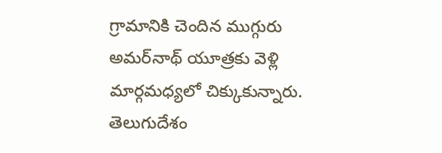గ్రామానికి చెందిన ముగ్గురు అమర్‌నాథ్ యూత్రకు వెళ్లి మార్గమధ్యలో చిక్కుకున్నారు. తెలుగుదేశం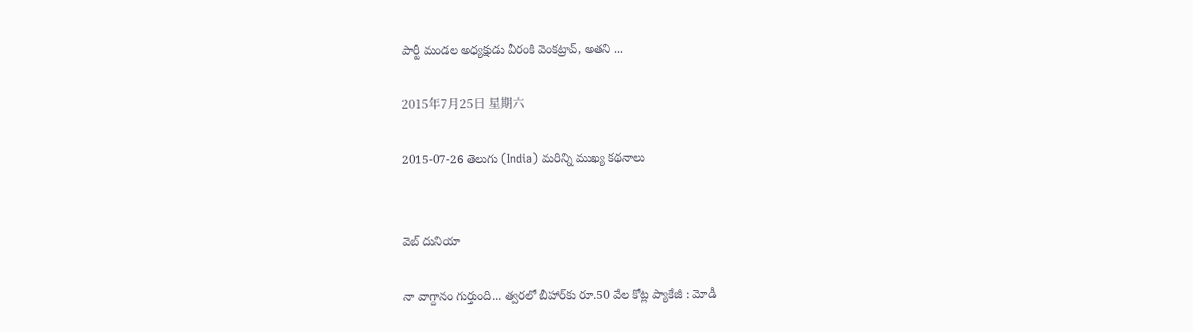పార్టీ మండల అధ్యక్షుడు వీరంకి వెంకట్రావ్, అతని ...

2015年7月25日 星期六

2015-07-26 తెలుగు (India) మరిన్ని ముఖ్య కథనాలు


వెబ్ దునియా

నా వాగ్దానం గుర్తుంది... త్వరలో బీహార్‌కు రూ.50 వేల కోట్ల ప్యాకేజీ : మోడీ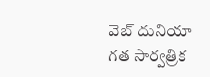వెబ్ దునియా
గత సార్వత్రిక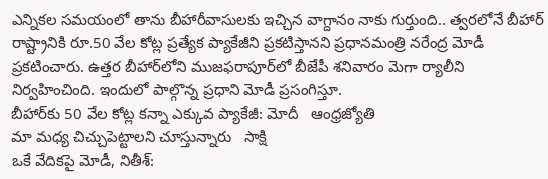ఎన్నికల సమయంలో తాను బీహారీవాసులకు ఇచ్చిన వాగ్దానం నాకు గుర్తుంది.. త్వరలోనే బీహార్ రాష్ట్రానికి రూ.50 వేల కోట్ల ప్రత్యేక ప్యాకేజీని ప్రకటిస్తానని ప్రధానమంత్రి నరేంద్ర మోడీ ప్రకటించారు. ఉత్తర బీహార్‌లోని ముజఫరాపూర్‌లో బీజేపీ శనివారం మెగా ర్యాలీని నిర్వహించింది. ఇందులో పాల్గొన్న ప్రధాని మోడీ ప్రసంగిస్తూ.
బీహార్‌కు 50 వేల కోట్ల కన్నా ఎక్కువ ప్యాకేజీ: మోదీ   ఆంధ్రజ్యోతి
మా మధ్య చిచ్చుపెట్టాలని చూస్తున్నారు   సాక్షి
ఒకే వేదికపై మోడీ, నితీశ్: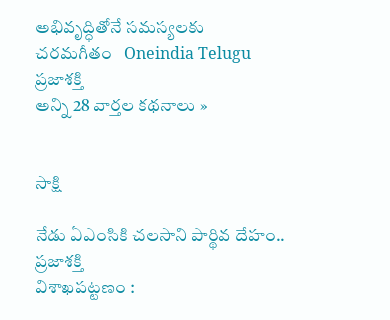అభివృద్ధితోనే సమస్యలకు చరమగీతం   Oneindia Telugu
ప్రజాశక్తి
అన్ని 28 వార్తల కథనాలు »


సాక్షి

నేడు ఏఎంసికి చలసాని పార్థివ దేహం..
ప్రజాశక్తి
విశాఖపట్టణం :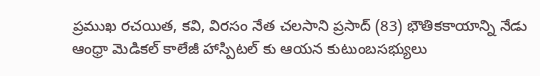ప్రముఖ రచయిత, కవి, విరసం నేత చలసాని ప్రసాద్‌ (83) భౌతికకాయాన్ని నేడు ఆంధ్రా మెడికల్ కాలేజీ హాస్పిటల్ కు ఆయన కుటుంబసభ్యులు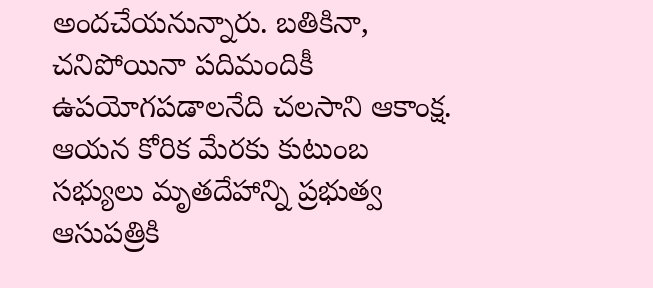అందచేయనున్నారు. బతికినా, చనిపోయినా పదిమందికీ ఉపయోగపడాలనేది చలసాని ఆకాంక్ష. ఆయన కోరిక మేరకు కుటుంబ సభ్యులు మృతదేహాన్ని ప్రభుత్వ ఆసుపత్రికి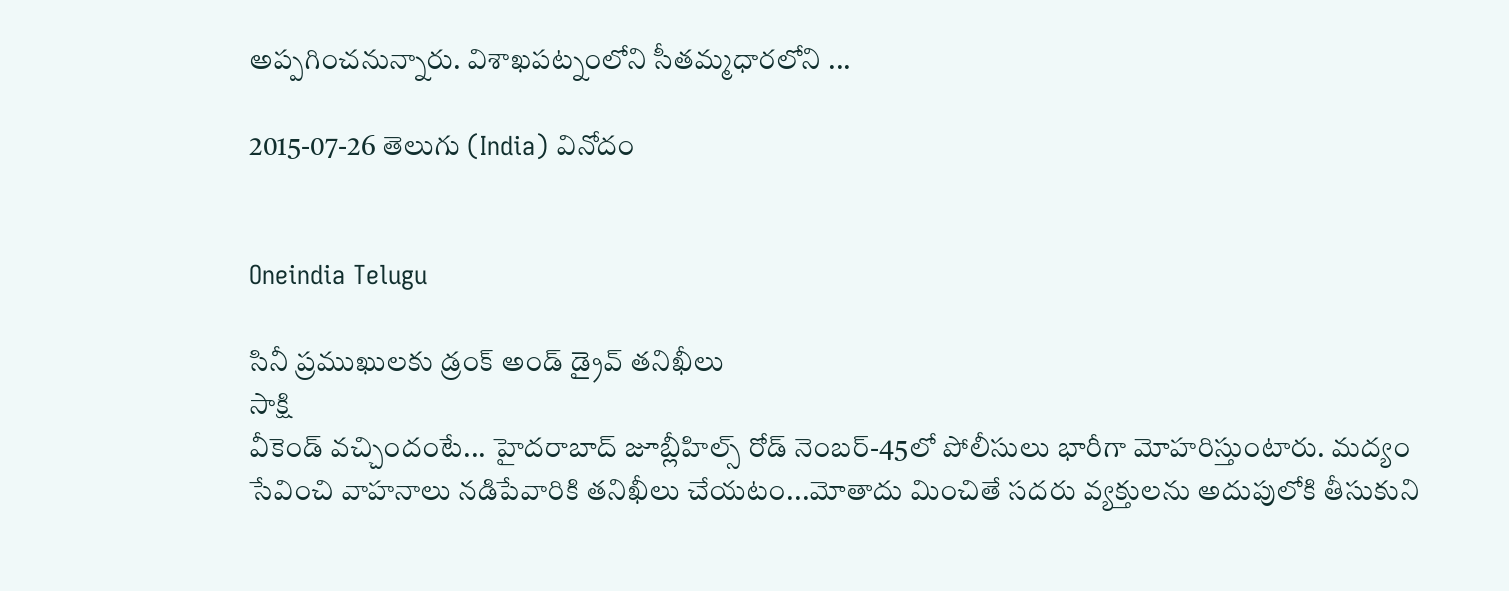అప్పగించనున్నారు. విశాఖపట్నంలోని సీతమ్మధారలోని ...

2015-07-26 తెలుగు (India) వినోదం


Oneindia Telugu

సినీ ప్రముఖులకు డ్రంక్ అండ్ డ్రైవ్ తనిఖీలు
సాక్షి
వీకెండ్ వచ్చిందంటే... హైదరాబాద్ జూబ్లీహిల్స్ రోడ్ నెంబర్-45లో పోలీసులు భారీగా మోహరిస్తుంటారు. మద్యం సేవించి వాహనాలు నడిపేవారికి తనిఖీలు చేయటం...మోతాదు మించితే సదరు వ్యక్తులను అదుపులోకి తీసుకుని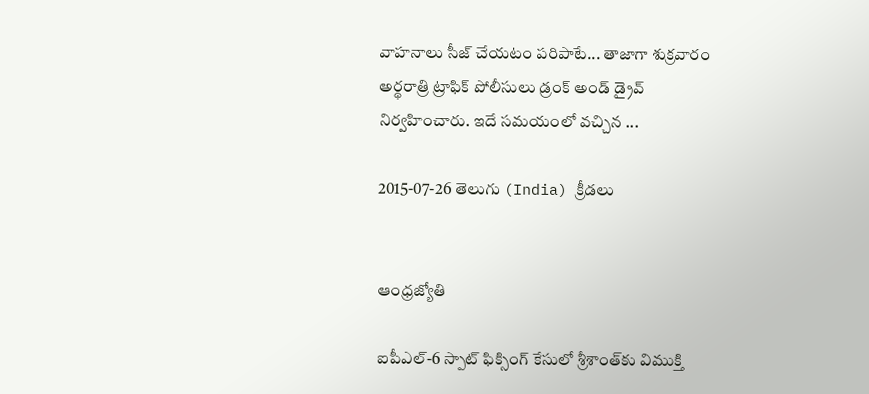వాహనాలు సీజ్ చేయటం పరిపాటే... తాజాగా శుక్రవారం అర్థరాత్రి ట్రాఫిక్‌ పోలీసులు డ్రంక్ అండ్ డ్రైవ్‌ నిర్వహించారు. ఇదే సమయంలో వచ్చిన ...

2015-07-26 తెలుగు (India) క్రీడలు


ఆంధ్రజ్యోతి

ఐపీఎల్-6 స్పాట్ ఫిక్సింగ్ కేసులో శ్రీశాంత్‌కు విముక్తి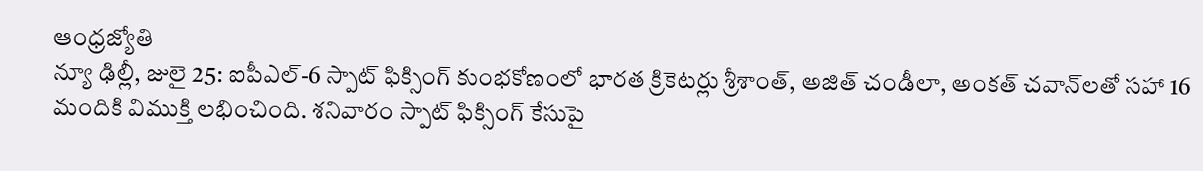ఆంధ్రజ్యోతి
న్యూ ఢిల్లీ, జులై 25: ఐపీఎల్-6 స్పాట్ ఫిక్సింగ్ కుంభకోణంలో భారత క్రికెటర్లు శ్రీశాంత్‌, అజిత్ చండీలా, అంకత్ చవాన్‌లతో సహా 16 మందికి విముక్తి లభించింది. శనివారం స్పాట్ ఫిక్సింగ్ కేసుపై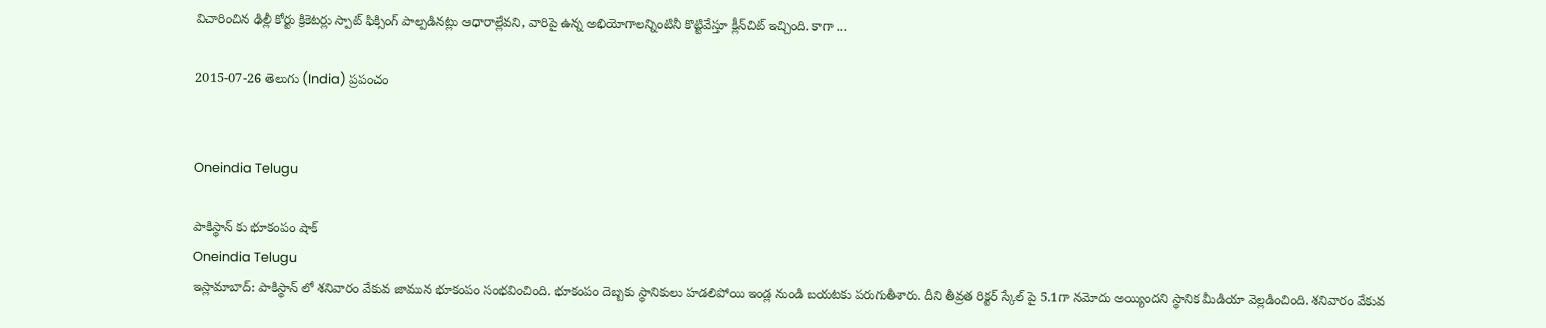విచారించిన ఢిల్లీ కోర్టు క్రికెటర్లు స్పాట్ ఫిక్సింగ్ పాల్పడినట్లు ఆధారాల్లేవని, వారిపై ఉన్న అభియోగాలన్నింటినీ కొట్టివేస్తూ క్లీన్‌చిట్ ఇచ్చింది. కాగా ...

2015-07-26 తెలుగు (India) ప్రపంచం


Oneindia Telugu

పాకిస్థాన్ కు భూకంపం షాక్
Oneindia Telugu
ఇస్లామాబాద్: పాకిస్థాన్ లో శనివారం వేకువ జామున భూకంపం సంభవించింది. భూకంపం దెబ్బకు స్థానికులు హడలిపోయి ఇండ్ల నుండి బయటకు పరుగుతీశారు. దీని తీవ్రత రిక్టర్ స్కేల్ పై 5.1గా నమోదు అయ్యిందని స్థానిక మీడియా వెల్లడించింది. శనివారం వేకువ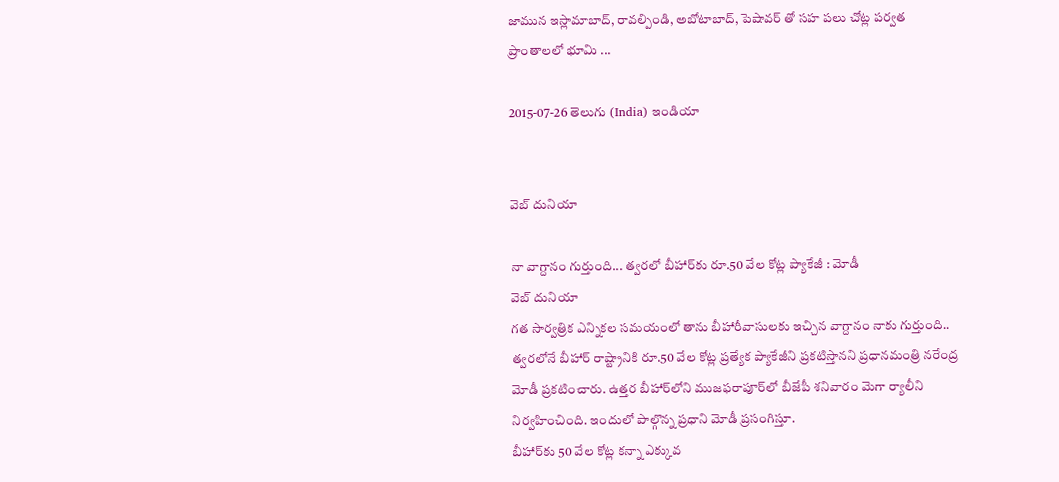జామున ఇస్లామాబాద్, రావల్పిండి, అబోటాబాద్, పెషావర్ తో సహ పలు చోట్ల పర్వత ప్రాంతాలలో భూమి ...

2015-07-26 తెలుగు (India) ఇండియా


వెబ్ దునియా

నా వాగ్దానం గుర్తుంది... త్వరలో బీహార్‌కు రూ.50 వేల కోట్ల ప్యాకేజీ : మోడీ
వెబ్ దునియా
గత సార్వత్రిక ఎన్నికల సమయంలో తాను బీహారీవాసులకు ఇచ్చిన వాగ్దానం నాకు గుర్తుంది.. త్వరలోనే బీహార్ రాష్ట్రానికి రూ.50 వేల కోట్ల ప్రత్యేక ప్యాకేజీని ప్రకటిస్తానని ప్రధానమంత్రి నరేంద్ర మోడీ ప్రకటించారు. ఉత్తర బీహార్‌లోని ముజఫరాపూర్‌లో బీజేపీ శనివారం మెగా ర్యాలీని నిర్వహించింది. ఇందులో పాల్గొన్న ప్రధాని మోడీ ప్రసంగిస్తూ.
బీహార్‌కు 50 వేల కోట్ల కన్నా ఎక్కువ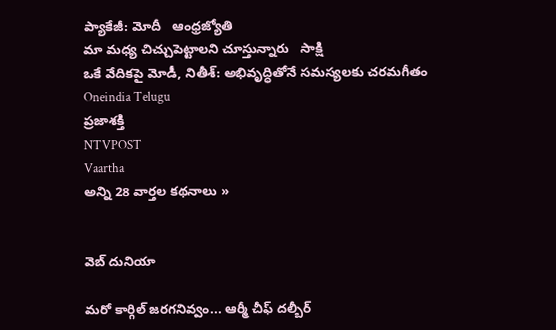ప్యాకేజీ: మోదీ   ఆంధ్రజ్యోతి
మా మధ్య చిచ్చుపెట్టాలని చూస్తున్నారు   సాక్షి
ఒకే వేదికపై మోడీ, నితీశ్: అభివృద్ధితోనే సమస్యలకు చరమగీతం   Oneindia Telugu
ప్రజాశక్తి
NTVPOST
Vaartha
అన్ని 28 వార్తల కథనాలు »


వెబ్ దునియా

మరో కార్గిల్ జరగనివ్వం... ఆర్మీ చీఫ్ దల్బీర్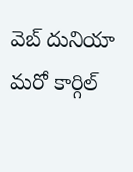వెబ్ దునియా
మరో కార్గిల్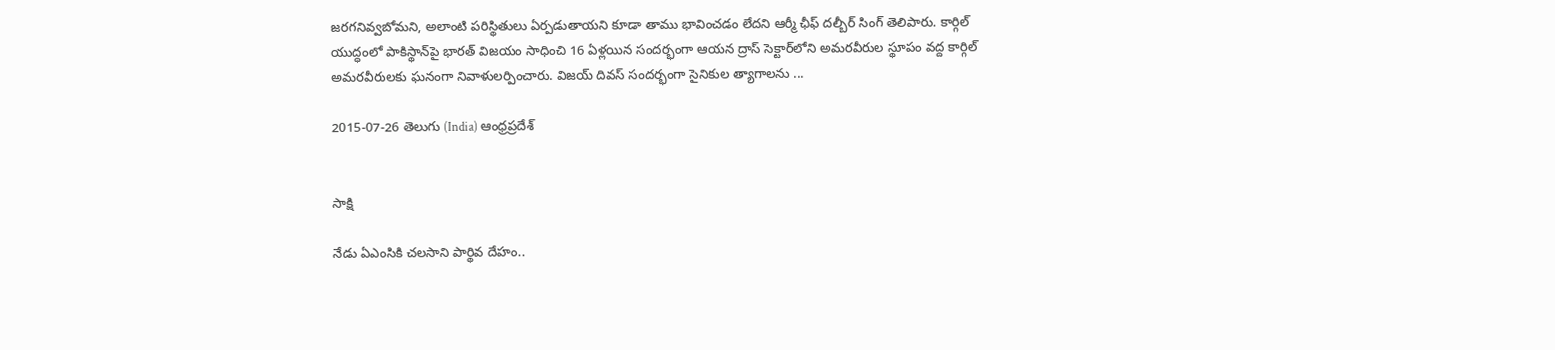జరగనివ్వబోమని, అలాంటి పరిస్థితులు ఏర్పడుతాయని కూడా తాము భావించడం లేదని ఆర్మీ ఛీఫ్ దల్బీర్ సింగ్ తెలిపారు. కార్గిల్ యుద్ధంలో పాకిస్థాన్‌పై భారత్ విజయం సాధించి 16 ఏళ్లయిన సందర్భంగా ఆయన ద్రాస్ సెక్టార్‌లోని అమరవీరుల స్థూపం వద్ద కార్గిల్ అమరవీరులకు ఘనంగా నివాళులర్పించారు. విజయ్ దివస్ సందర్భంగా సైనికుల త్యాగాలను ...

2015-07-26 తెలుగు (India) ఆంధ్రప్రదేశ్


సాక్షి

నేడు ఏఎంసికి చలసాని పార్థివ దేహం..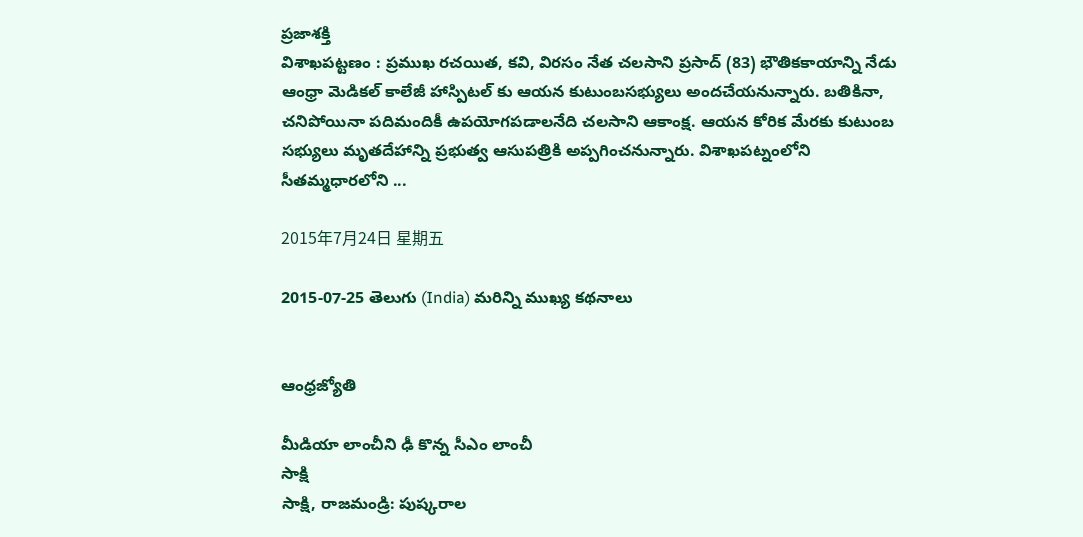ప్రజాశక్తి
విశాఖపట్టణం : ప్రముఖ రచయిత, కవి, విరసం నేత చలసాని ప్రసాద్‌ (83) భౌతికకాయాన్ని నేడు ఆంధ్రా మెడికల్ కాలేజీ హాస్పిటల్ కు ఆయన కుటుంబసభ్యులు అందచేయనున్నారు. బతికినా, చనిపోయినా పదిమందికీ ఉపయోగపడాలనేది చలసాని ఆకాంక్ష. ఆయన కోరిక మేరకు కుటుంబ సభ్యులు మృతదేహాన్ని ప్రభుత్వ ఆసుపత్రికి అప్పగించనున్నారు. విశాఖపట్నంలోని సీతమ్మధారలోని ...

2015年7月24日 星期五

2015-07-25 తెలుగు (India) మరిన్ని ముఖ్య కథనాలు


ఆంధ్రజ్యోతి

మీడియా లాంచీని ఢీ కొన్న సీఎం లాంచీ
సాక్షి
సాక్షి, రాజమండ్రి: పుష్కరాల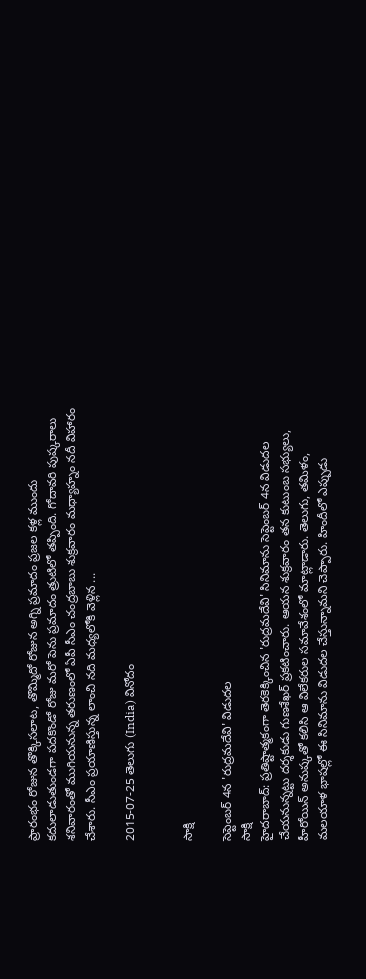ప్రారంభం రోజున తొక్కిసలాట, తొమ్మిదో రోజున అగ్ని ప్రమాదం ప్రజల కళ్ల ముందు కదులాడుతుండగా పదకొండో రోజు మరో పెను ప్రమాదం త్రుటిలో తప్పింది. గోదావరి పుష్కరాలు శనివారంతో ముగియనున్న తరుణంలో ఏపీ సీఎం చంద్రబాబు శుక్రవారం మధ్యాహ్నం నదీ విహారం చేశారు. సీఎం ప్రయాణిస్తున్న లాంచి నది మధ్యలోకి వెళ్లిన ...

2015-07-25 తెలుగు (India) వినోదం


సాక్షి

సెప్టెంబర్ 4న 'రుద్రమదేవి' విడుదల
సాక్షి
హైదరాబాద్: ప్రతిష్టాత్మకంగా తెరకెక్కించిన 'రుద్రమదేవి' సినిమాను సెప్టెంబర్ 4న విడుదల చేయనున్నట్టు దర్శకుడు గుణశేఖర్ ప్రకటించారు. ఆయన శుక్రవారం తన కుటుంబ సభ్యులు, హీరోయిన్ అనుష్కతో కలిసి ఆ విలేకరుల సమావేశంలో మాట్లాడారు. తెలుగు, తమిళం, మలయాళ భాషల్లో ఈ సినిమాను విడుదల చేస్తున్నామని చెప్పారు. హిందీలో ఎప్పుడు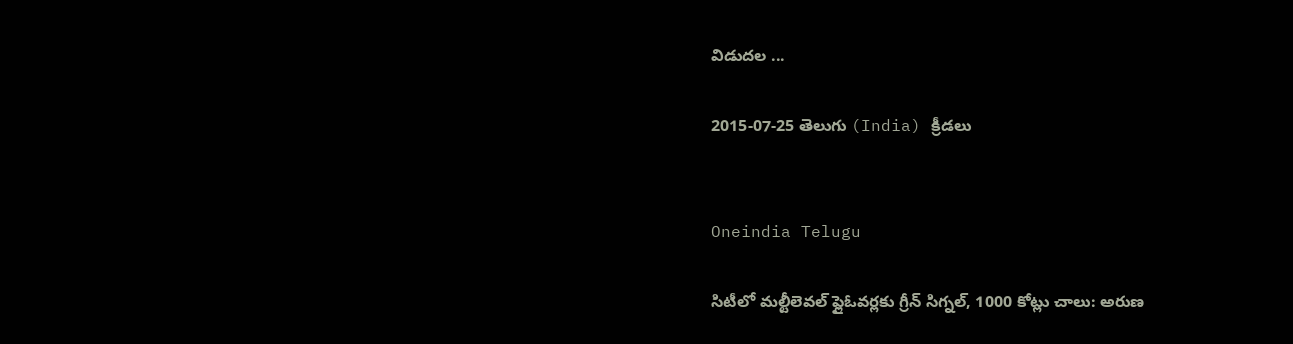విడుదల ...

2015-07-25 తెలుగు (India) క్రీడలు


Oneindia Telugu

సిటీలో మల్టీలెవల్ ఫ్లైఓవర్లకు గ్రీన్ సిగ్నల్, 1000 కోట్లు చాలు: అరుణ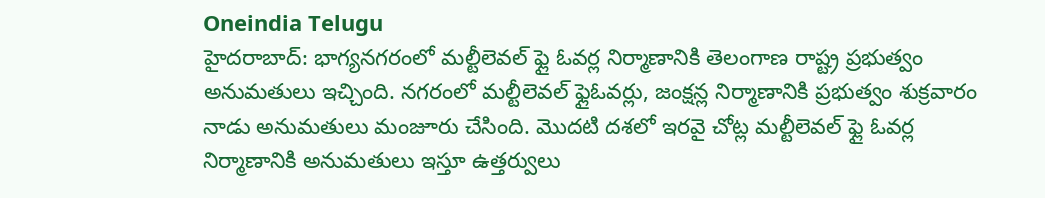Oneindia Telugu
హైదరాబాద్: భాగ్యనగరంలో మల్టీలెవల్ ఫ్లై ఓవర్ల నిర్మాణానికి తెలంగాణ రాష్ట్ర ప్రభుత్వం అనుమతులు ఇచ్చింది. నగరంలో మల్టీలెవల్ ఫ్లైఓవర్లు, జంక్షన్ల నిర్మాణానికి ప్రభుత్వం శుక్రవారం నాడు అనుమతులు మంజూరు చేసింది. మొదటి దశలో ఇరవై చోట్ల మల్టీలెవల్ ఫ్లై ఓవర్ల నిర్మాణానికి అనుమతులు ఇస్తూ ఉత్తర్వులు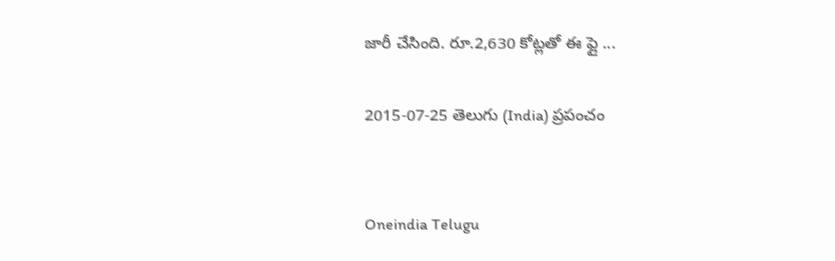జారీ చేసింది. రూ.2,630 కోట్లతో ఈ ఫ్లై ...

2015-07-25 తెలుగు (India) ప్రపంచం


Oneindia Telugu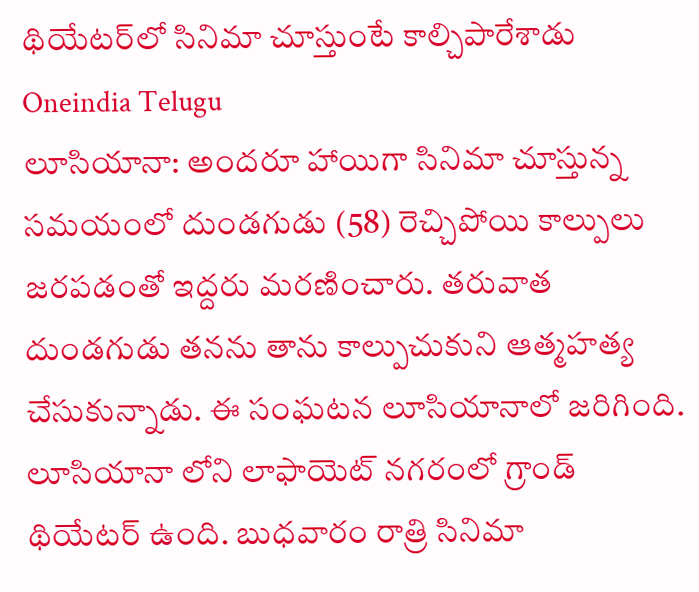థియేటర్‌లో సినిమా చూస్తుంటే కాల్చిపారేశాడు
Oneindia Telugu
లూసియానా: అందరూ హాయిగా సినిమా చూస్తున్న సమయంలో దుండగుడు (58) రెచ్చిపోయి కాల్పులు జరపడంతో ఇద్దరు మరణించారు. తరువాత దుండగుడు తనను తాను కాల్పుచుకుని ఆత్మహత్య చేసుకున్నాడు. ఈ సంఘటన లూసియానాలో జరిగింది. లూసియానా లోని లాఫాయెట్ నగరంలో గ్రాండ్ థియేటర్ ఉంది. బుధవారం రాత్రి సినిమా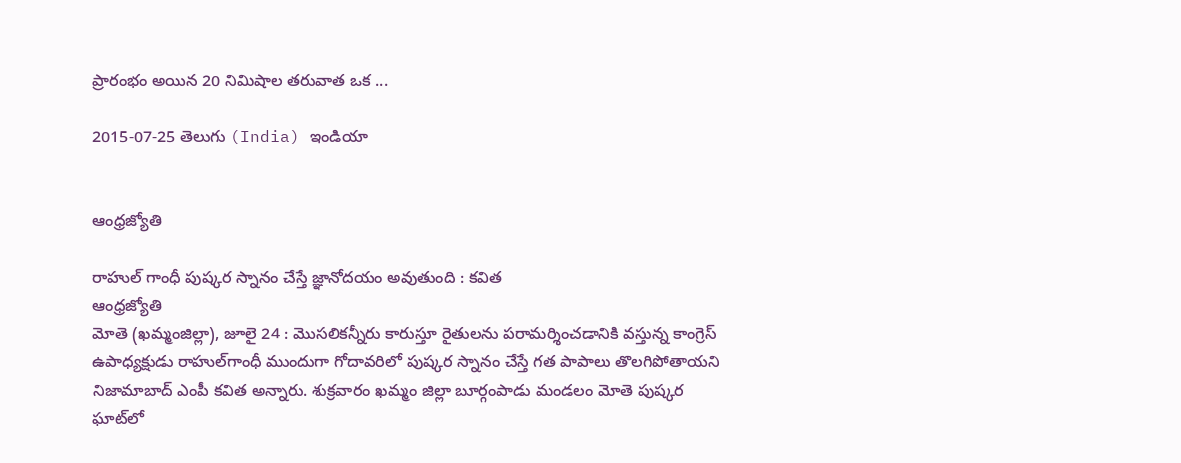ప్రారంభం అయిన 20 నిమిషాల తరువాత ఒక ...

2015-07-25 తెలుగు (India) ఇండియా


ఆంధ్రజ్యోతి

రాహుల్‌ గాంధీ పుష్కర స్నానం చేస్తే జ్ఞానోదయం అవుతుంది : కవిత
ఆంధ్రజ్యోతి
మోతె (ఖమ్మంజిల్లా), జూలై 24 : మొసలికన్నీరు కారుస్తూ రైతులను పరామర్శించడానికి వస్తున్న కాంగ్రెస్‌ ఉపాధ్యక్షుడు రాహుల్‌గాంధీ ముందుగా గోదావరిలో పుష్కర స్నానం చేస్తే గత పాపాలు తొలగిపోతాయని నిజామాబాద్‌ ఎంపీ కవిత అన్నారు. శుక్రవారం ఖమ్మం జిల్లా బూర్గంపాడు మండలం మోతె పుష్కర ఘాట్‌లో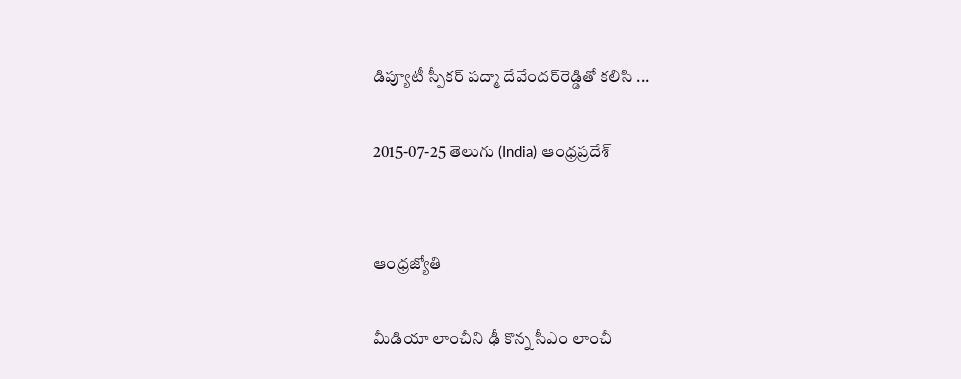డిప్యూటీ స్పీకర్‌ పద్మా దేవేందర్‌రెడ్డితో కలిసి ...

2015-07-25 తెలుగు (India) ఆంధ్రప్రదేశ్


ఆంధ్రజ్యోతి

మీడియా లాంచీని ఢీ కొన్న సీఎం లాంచీ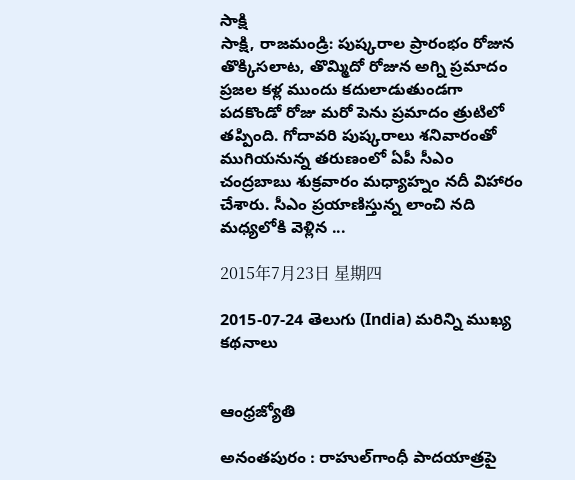సాక్షి
సాక్షి, రాజమండ్రి: పుష్కరాల ప్రారంభం రోజున తొక్కిసలాట, తొమ్మిదో రోజున అగ్ని ప్రమాదం ప్రజల కళ్ల ముందు కదులాడుతుండగా పదకొండో రోజు మరో పెను ప్రమాదం త్రుటిలో తప్పింది. గోదావరి పుష్కరాలు శనివారంతో ముగియనున్న తరుణంలో ఏపీ సీఎం చంద్రబాబు శుక్రవారం మధ్యాహ్నం నదీ విహారం చేశారు. సీఎం ప్రయాణిస్తున్న లాంచి నది మధ్యలోకి వెళ్లిన ...

2015年7月23日 星期四

2015-07-24 తెలుగు (India) మరిన్ని ముఖ్య కథనాలు


ఆంధ్రజ్యోతి

అనంతపురం : రాహుల్‌గాంధీ పాదయాత్రపై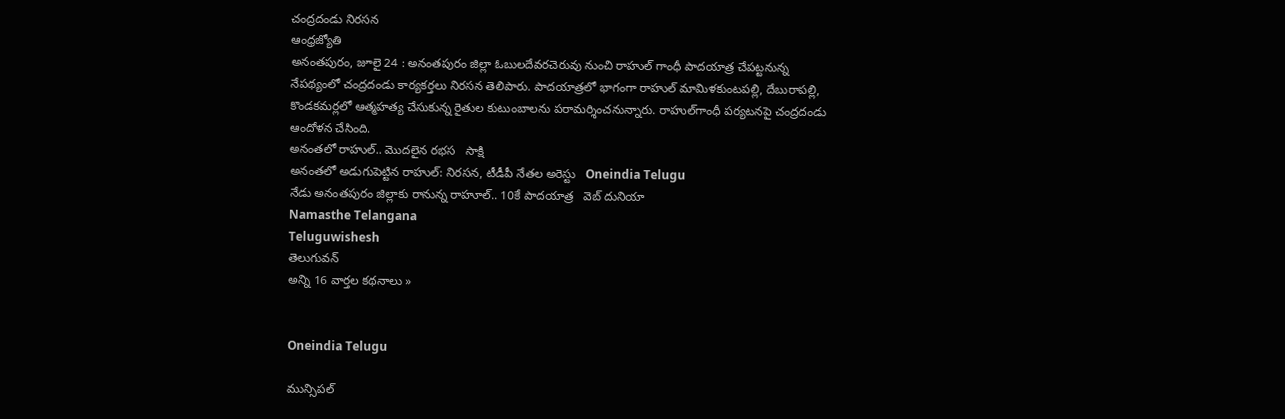చంద్రదండు నిరసన
ఆంధ్రజ్యోతి
అనంతపురం, జూలై 24 : అనంతపురం జిల్లా ఓబులదేవరచెరువు నుంచి రాహుల్‌ గాంధీ పాదయాత్ర చేపట్టనున్న నేపథ్యంలో చంద్రదండు కార్యకర్తలు నిరసన తెలిపారు. పాదయాత్రలో భాగంగా రాహుల్‌ మామిళకుంటపల్లి, దేబురాపల్లి, కొండకమర్లలో ఆత్మహత్య చేసుకున్న రైతుల కుటుంబాలను పరామర్శించనున్నారు. రాహుల్‌గాంధీ పర్యటనపై చంద్రదండు ఆందోళన చేసింది.
అనంతలో రాహుల్.. మొదలైన రభస   సాక్షి
అనంతలో అడుగుపెట్టిన రాహుల్: నిరసన, టీడీపీ నేతల అరెస్టు   Oneindia Telugu
నేడు అనంతపురం జిల్లాకు రానున్న రాహూల్.. 10కే పాదయాత్ర   వెబ్ దునియా
Namasthe Telangana
Teluguwishesh
తెలుగువన్
అన్ని 16 వార్తల కథనాలు »


Oneindia Telugu

మున్సిపల్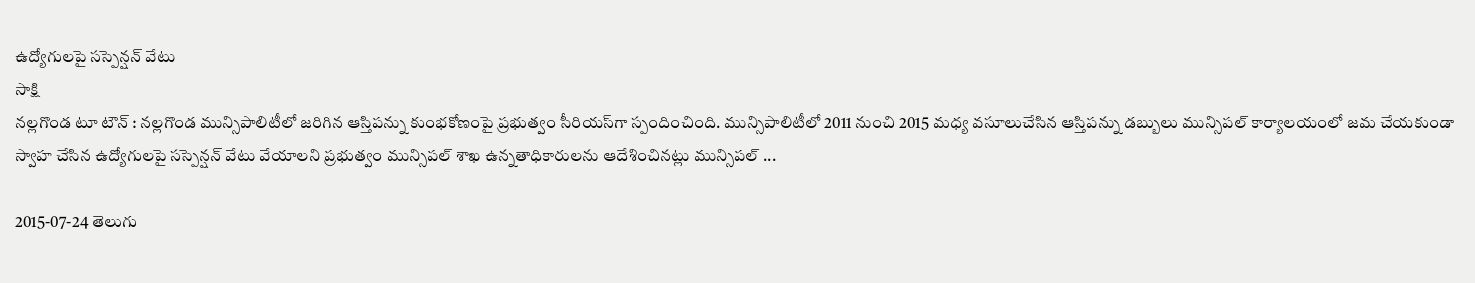ఉద్యోగులపై సస్పెన్షన్ వేటు
సాక్షి
నల్లగొండ టూ టౌన్ : నల్లగొండ మున్సిపాలిటీలో జరిగిన ఆస్తిపన్ను కుంభకోణంపై ప్రభుత్వం సీరియస్‌గా స్పందించింది. మున్సిపాలిటీలో 2011 నుంచి 2015 మధ్య వసూలుచేసిన ఆస్తిపన్ను డబ్బులు మున్సిపల్ కార్యాలయంలో జమ చేయకుండా స్వాహ చేసిన ఉద్యోగులపై సస్పెన్షన్ వేటు వేయాలని ప్రభుత్వం మున్సిపల్ శాఖ ఉన్నతాధికారులను ఆదేశించినట్లు మున్సిపల్ ...

2015-07-24 తెలుగు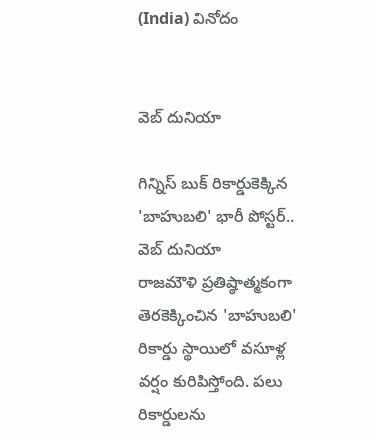(India) వినోదం


వెబ్ దునియా

గిన్నిస్ బుక్ రికార్డుకెక్కిన 'బాహుబలి' భారీ పోస్టర్..
వెబ్ దునియా
రాజమౌళి ప్రతిష్ఠాత్మకంగా తెరకెక్కించిన 'బాహుబలి' రికార్డు స్థాయిలో వసూళ్ల వర్షం కురిపిస్తోంది. పలు రికార్డులను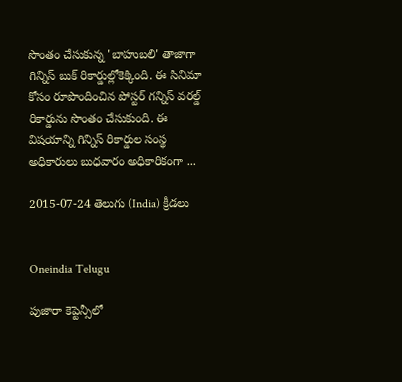సొంతం చేసుకున్న 'బాహుబలి' తాజాగా గిన్నిస్ బుక్ రికార్డుల్లోకెక్కింది. ఈ సినిమా కోసం రూపొందించిన పోస్టర్‌ గన్నిస్ వరల్డ్ రికార్డును సొంతం చేసుకుంది. ఈ విషయాన్ని గిన్నిస్ రికార్డుల సంస్థ అధికారులు బుధవారం అధికారికంగా ...

2015-07-24 తెలుగు (India) క్రీడలు


Oneindia Telugu

పుజారా కెప్టెన్సీలో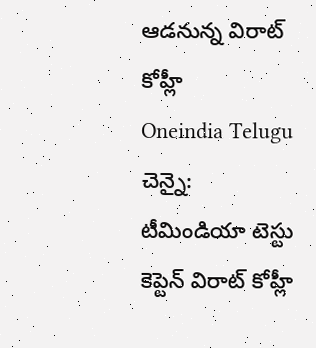ఆడనున్న విరాట్ కోహ్లీ
Oneindia Telugu
చెన్నై: టీమిండియా టెస్టు కెప్టెన్ విరాట్ కోహ్లీ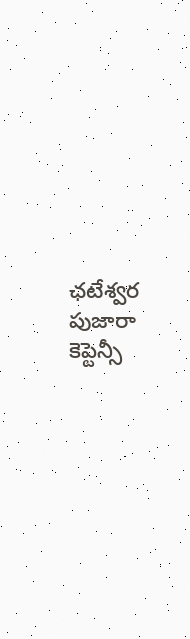ఛటేశ్వర పుజారా కెప్టెన్సీ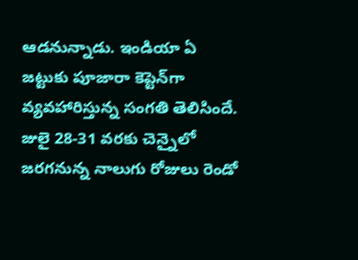ఆడనున్నాడు. ఇండియా ఏ జట్టుకు పూజారా కెప్టెన్‌గా వ్యవహారిస్తున్న సంగతి తెలిసిందే. జులై 28-31 వరకు చెన్నైలో జరగనున్న నాలుగు రోజులు రెండో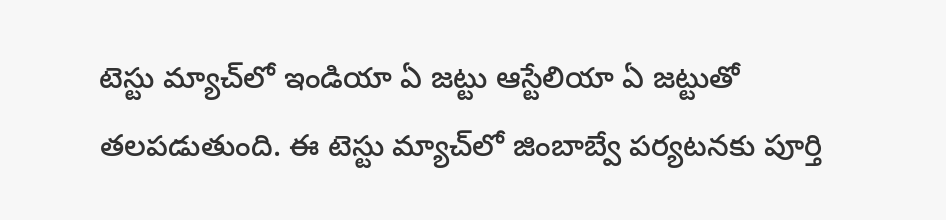టెస్టు మ్యాచ్‌లో ఇండియా ఏ జట్టు ఆస్టేలియా ఏ జట్టుతో తలపడుతుంది. ఈ టెస్టు మ్యాచ్‌లో జింబాబ్వే పర్యటనకు పూర్తి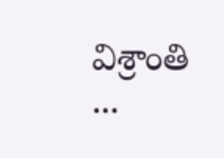విశ్రాంతి ...